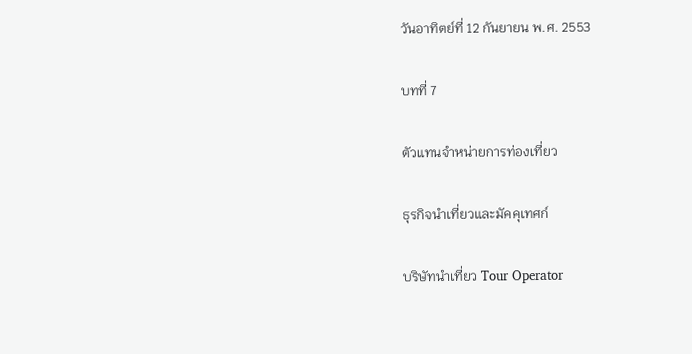วันอาทิตย์ที่ 12 กันยายน พ.ศ. 2553

บทที่ 7

ตัวแทนจำหน่ายการท่องเที่ยว

ธุรกิจนำเที่ยวและมัคคุเทศก์

บริษัทนำเที่ยว Tour Operator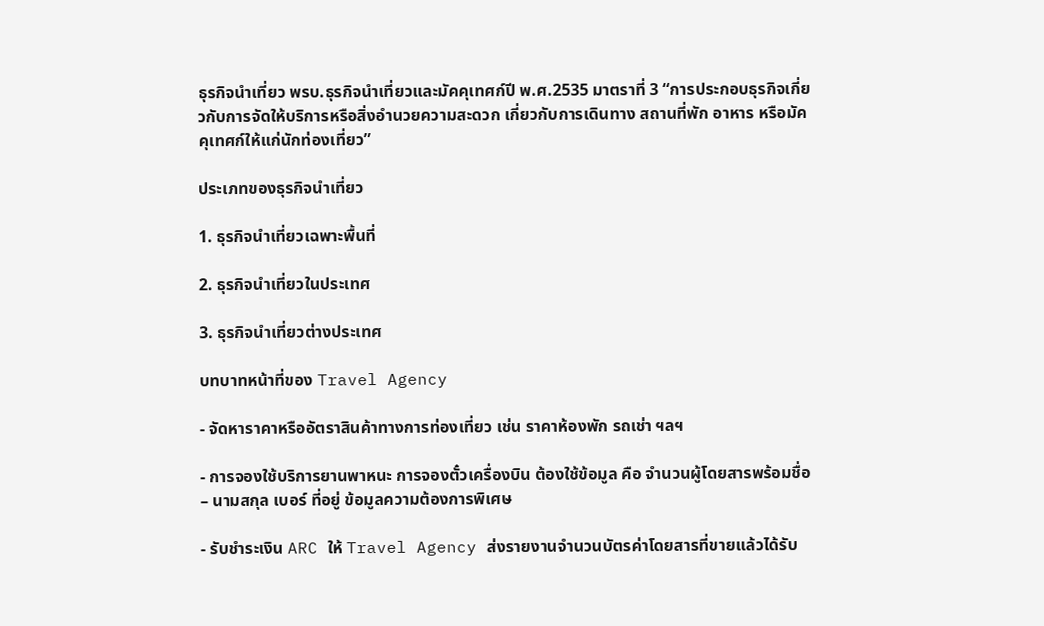ธุรกิจนำเที่ยว พรบ.ธุรกิจนำเที่ยวและมัคคุเทศก์ปี พ.ศ.2535 มาตราที่ 3 “การประกอบธุรกิจเกี่ยวกับการจัดให้บริการหรือสิ่งอำนวยความสะดวก เกี่ยวกับการเดินทาง สถานที่พัก อาหาร หรือมัคคุเทศก์ให้แก่นักท่องเที่ยว”

ประเภทของธุรกิจนำเที่ยว

1. ธุรกิจนำเที่ยวเฉพาะพื้นที่

2. ธุรกิจนำเที่ยวในประเทศ

3. ธุรกิจนำเที่ยวต่างประเทศ

บทบาทหน้าที่ของ Travel Agency

- จัดหาราคาหรืออัตราสินค้าทางการท่องเที่ยว เช่น ราคาห้องพัก รถเช่า ฯลฯ

- การจองใช้บริการยานพาหนะ การจองตั๋วเครื่องบิน ต้องใช้ข้อมูล คือ จำนวนผู้โดยสารพร้อมชื่อ – นามสกุล เบอร์ ที่อยู่ ข้อมูลความต้องการพิเศษ

- รับชำระเงิน ARC ให้ Travel Agency ส่งรายงานจำนวนบัตรค่าโดยสารที่ขายแล้วได้รับ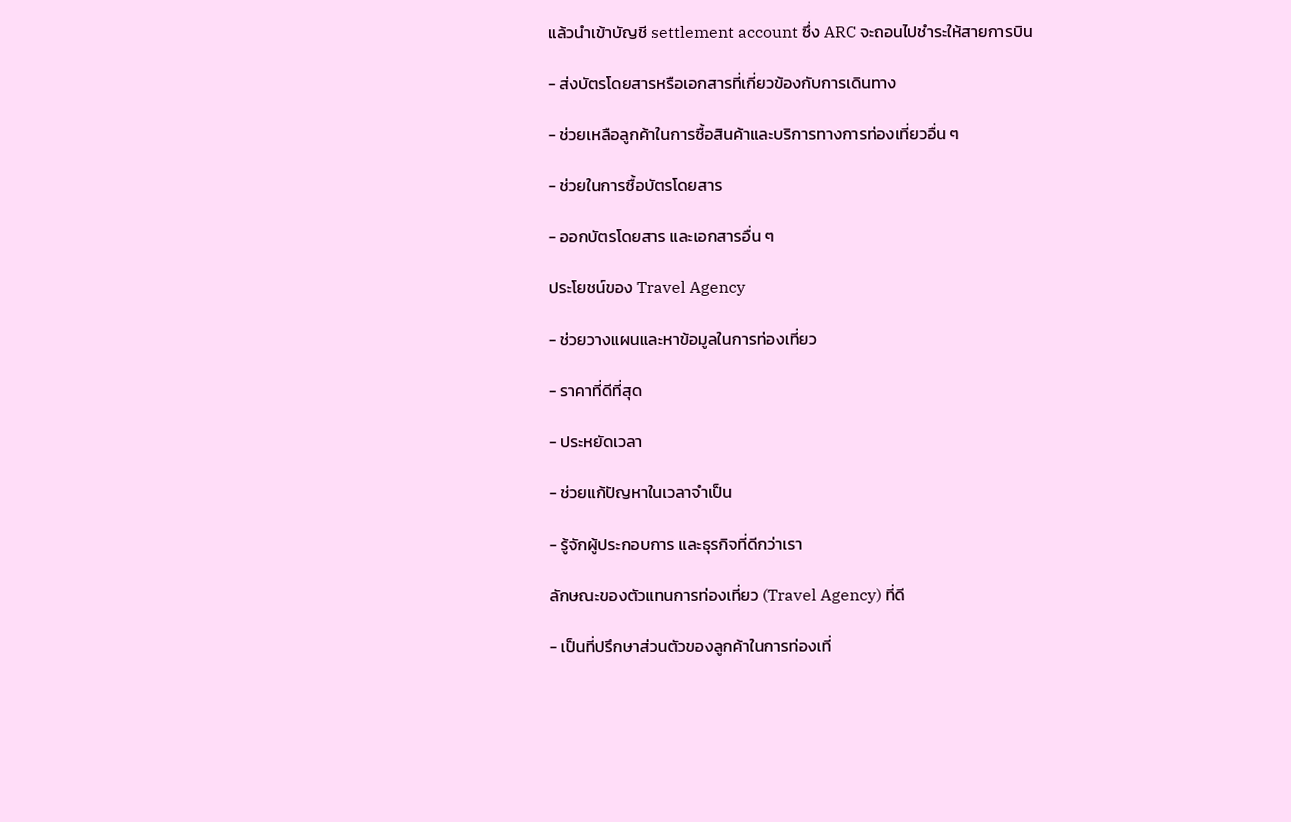แล้วนำเข้าบัญชี settlement account ซึ่ง ARC จะถอนไปชำระให้สายการบิน

- ส่งบัตรโดยสารหรือเอกสารที่เกี่ยวข้องกับการเดินทาง

- ช่วยเหลือลูกค้าในการซื้อสินค้าและบริการทางการท่องเที่ยวอื่น ๆ

- ช่วยในการซื้อบัตรโดยสาร

- ออกบัตรโดยสาร และเอกสารอื่น ๆ

ประโยชน์ของ Travel Agency

- ช่วยวางแผนและหาข้อมูลในการท่องเที่ยว

- ราคาที่ดีที่สุด

- ประหยัดเวลา

- ช่วยแก้ปัญหาในเวลาจำเป็น

- รู้จักผู้ประกอบการ และธุรกิจที่ดีกว่าเรา

ลักษณะของตัวแทนการท่องเที่ยว (Travel Agency) ที่ดี

- เป็นที่ปรึกษาส่วนตัวของลูกค้าในการท่องเที่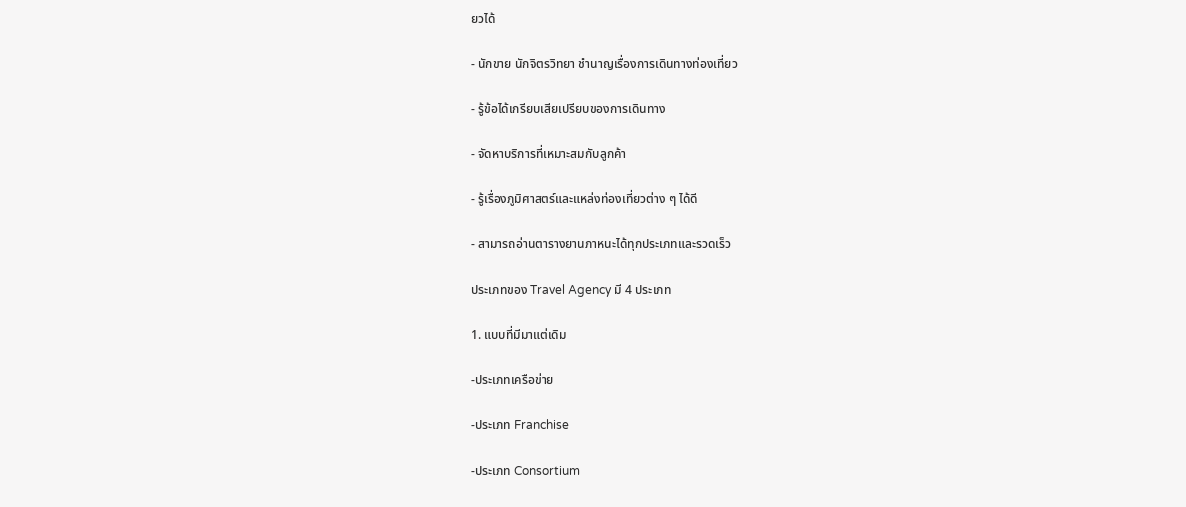ยวได้

- นักขาย นักจิตรวิทยา ชำนาญเรื่องการเดินทางท่องเที่ยว

- รู้ข้อได้เกรียบเสียเปรียบของการเดินทาง

- จัดหาบริการที่เหมาะสมกับลูกค้า

- รู้เรื่องภูมิศาสตร์และแหล่งท่องเที่ยวต่าง ๆ ได้ดี

- สามารถอ่านตารางยานภาหนะได้ทุกประเภทและรวดเร็ว

ประเภทของ Travel Agency มี 4 ประเภท

1. แบบที่มีมาแต่เดิม

-ประเภทเครือข่าย

-ประเภท Franchise

-ประเภท Consortium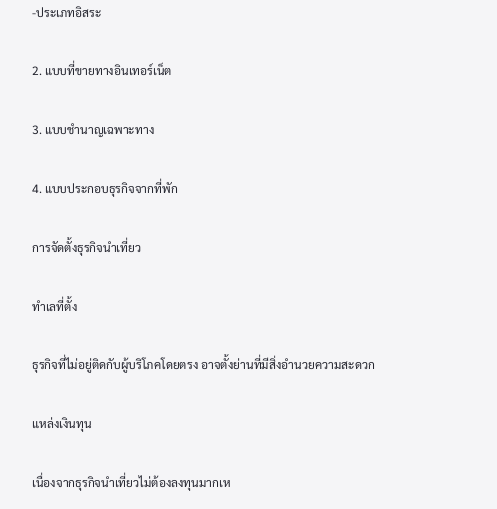-ประเภทอิสระ

2. แบบที่ขายทางอินเทอร์เน็ต

3. แบบชำนาญเฉพาะทาง

4. แบบประกอบธุรกิจจากที่พัก

การจัดตั้งธุรกิจนำเที่ยว

ทำเลที่ตั้ง

ธุรกิจที่ไม่อยู่ติดกับผู้บริโภคโดยตรง อาจตั้งย่านที่มีสิ่งอำนวยความสะดวก

แหล่งเงินทุน

เนื่องจากธุรกิจนำเที่ยวไม่ต้องลงทุนมากเห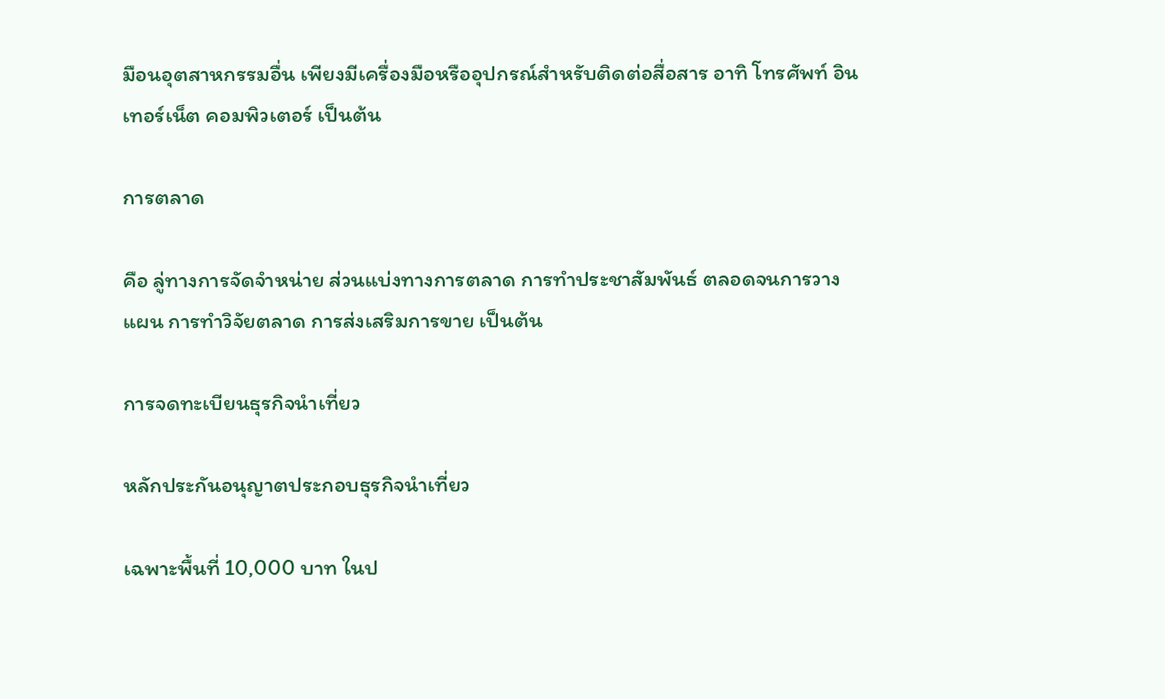มือนอุตสาหกรรมอื่น เพียงมีเครื่องมือหรืออุปกรณ์สำหรับติดต่อสื่อสาร อาทิ โทรศัพท์ อินเทอร์เน็ต คอมพิวเตอร์ เป็นต้น

การตลาด

คือ ลู่ทางการจัดจำหน่าย ส่วนแบ่งทางการตลาด การทำประชาสัมพันธ์ ตลอดจนการวางแผน การทำวิจัยตลาด การส่งเสริมการขาย เป็นต้น

การจดทะเบียนธุรกิจนำเที่ยว

หลักประกันอนุญาตประกอบธุรกิจนำเที่ยว

เฉพาะพื้นที่ 10,000 บาท ในป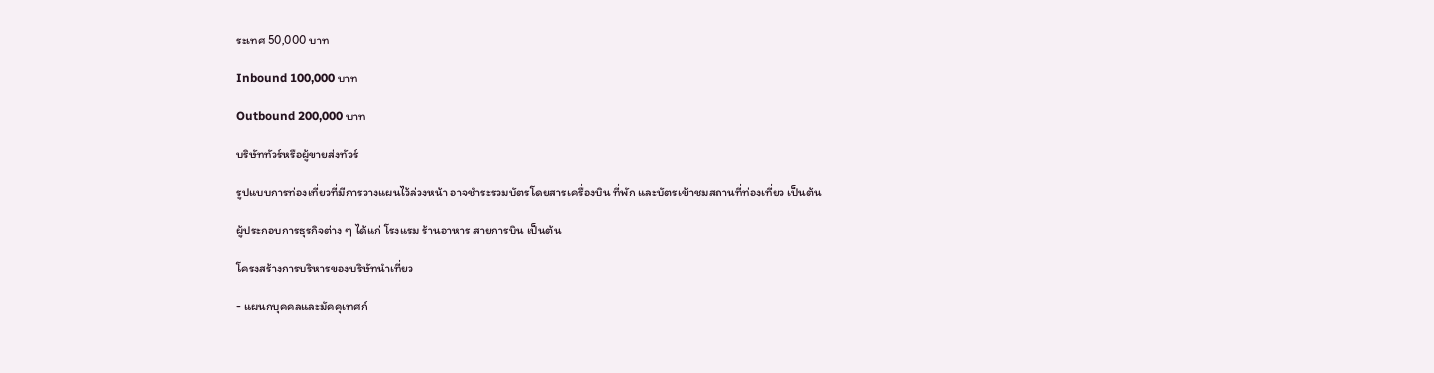ระเทศ 50,000 บาท

Inbound 100,000 บาท

Outbound 200,000 บาท

บริษัททัวร์หรือผู้ขายส่งทัวร์

รูปแบบการท่องเที่ยวที่มีการวางแผนไว้ล่วงหน้า อาจชำระรวมบัตรโดยสารเครื่องบิน ที่พัก และบัตรเข้าชมสถานที่ท่องเที่ยว เป็นต้น

ผู้ประกอบการธุรกิจต่าง ๆ ได้แก่ โรงแรม ร้านอาหาร สายการบิน เป็นต้น

โครงสร้างการบริหารของบริษัทนำเที่ยว

- แผนกบุคคลและมัคคุเทศก์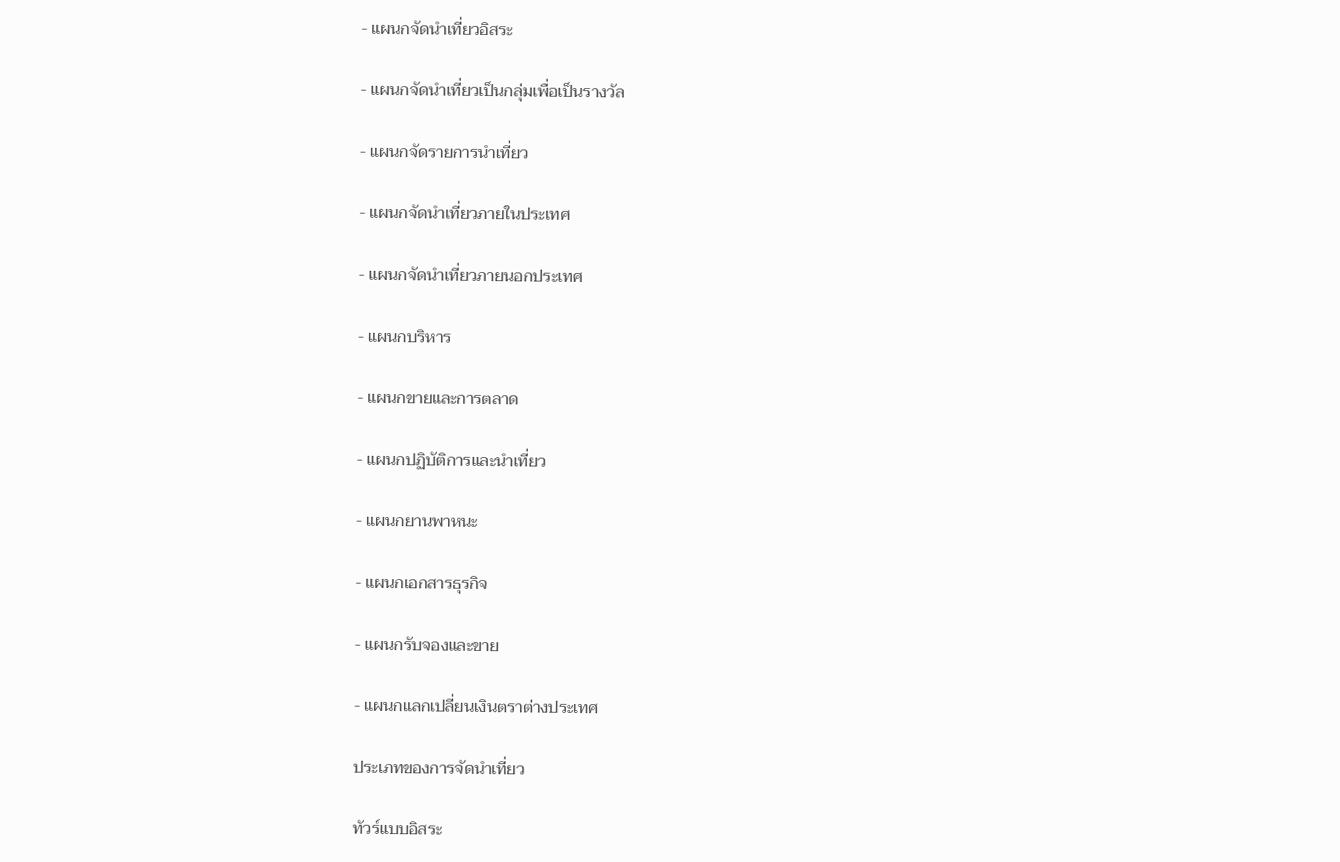- แผนกจัดนำเที่ยวอิสระ

- แผนกจัดนำเที่ยวเป็นกลุ่มเพื่อเป็นรางวัล

- แผนกจัดรายการนำเที่ยว

- แผนกจัดนำเที่ยวภายในประเทศ

- แผนกจัดนำเที่ยวภายนอกประเทศ

- แผนกบริหาร

- แผนกขายและการตลาด

- แผนกปฏิบัติการและนำเที่ยว

- แผนกยานพาหนะ

- แผนกเอกสารธุรกิจ

- แผนกรับจองและขาย

- แผนกแลกเปลี่ยนเงินตราต่างประเทศ

ประเภทของการจัดนำเที่ยว

ทัวร์แบบอิสระ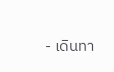- เดินทา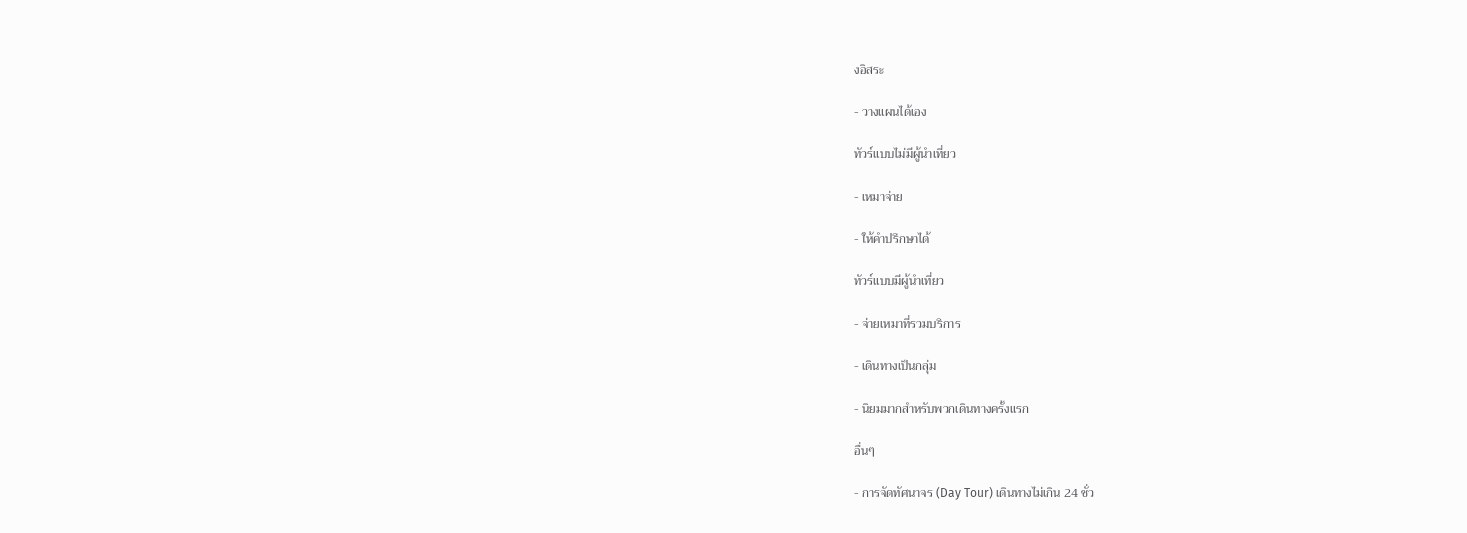งอิสระ

- วางแผนได้เอง

ทัวร์แบบไม่มีผู้นำเที่ยว

- เหมาจ่าย

- ให้คำปรึกษาได้

ทัวร์แบบมีผู้นำเที่ยว

- จ่ายเหมาที่รวมบริการ

- เดินทางเป็นกลุ่ม

- นิยมมากสำหรับพวกเดินทางครั้งแรก

อื่นๆ

- การจัดทัศนาจร (Day Tour) เดินทางไม่เกิน 24 ชั่ว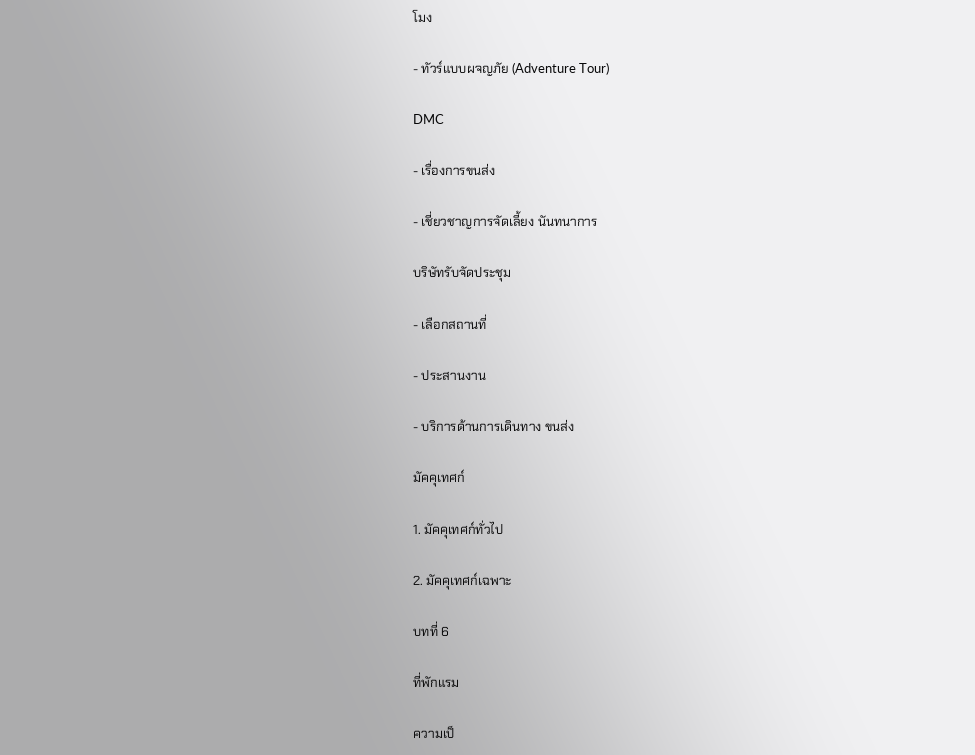โมง

- ทัวร์แบบผจญภัย (Adventure Tour)

DMC

- เรื่องการขนส่ง

- เชี่ยวชาญการจัดเลี้ยง นันทนาการ

บริษัทรับจัดประชุม

- เลือกสถานที่

- ประสานงาน

- บริการด้านการเดินทาง ขนส่ง

มัคคุเทศก์

1. มัคคุเทศก์ทั่วไป

2. มัคคุเทศก์เฉพาะ

บทที่ 6

ที่พักแรม

ความเป็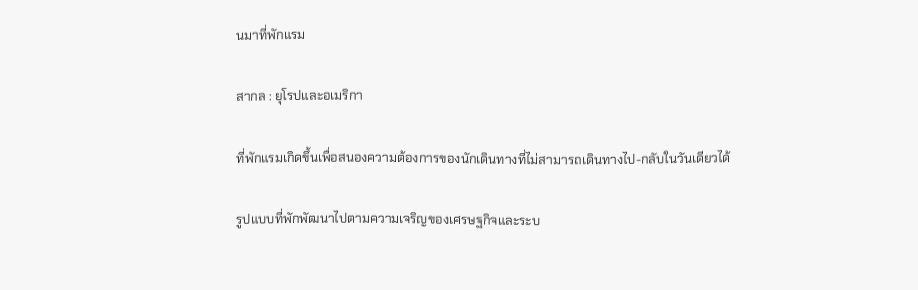นมาที่พักแรม

สากล : ยุโรปและอเมริกา

ที่พักแรมเกิดขึ้นเพื่อสนองความต้องการของนักเดินทางที่ไม่สามารถเดินทางไป-กลับในวันเดียวได้

รูปแบบที่พักพัฒนาไปตามความเจริญของเศรษฐกิจและระบ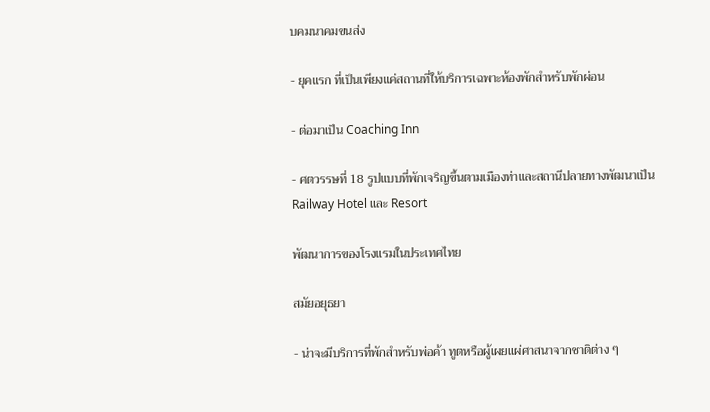บคมนาคมขนส่ง

- ยุคแรก ที่เป็นเพียงแค่สถานที่ให้บริการเฉพาะห้องพักสำหรับพักผ่อน

- ต่อมาเป็น Coaching Inn

- ศตวรรษที่ 18 รูปแบบที่พักเจริญขึ้นตามเมืองท่าและสถานีปลายทางพัฒนาเป็น Railway Hotel และ Resort

พัฒนาการของโรงแรมในประเทศไทย

สมัยอยุธยา

- น่าจะมีบริการที่พักสำหรับพ่อค้า ทูตหรือผู้เผยแผ่ศาสนาจากชาติต่าง ๆ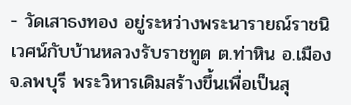- วัดเสาธงทอง อยู่ระหว่างพระนารายณ์ราชนิเวศน์กับบ้านหลวงรับราชทูต ต.ท่าหิน อ.เมือง จ.ลพบุรี พระวิหารเดิมสร้างขึ้นเพื่อเป็นสุ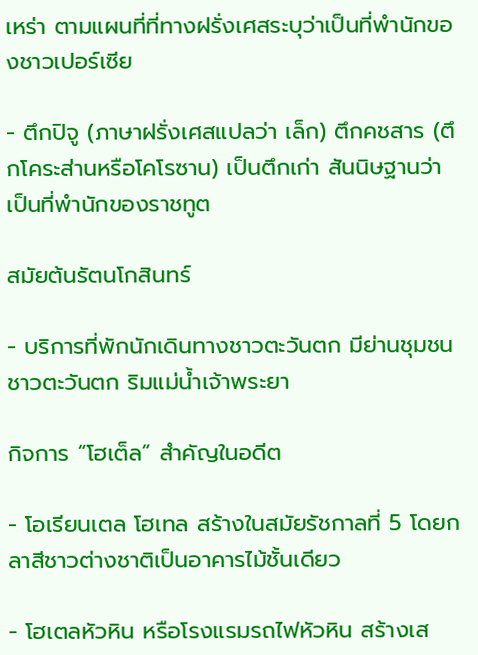เหร่า ตามแผนที่ที่ทางฝรั่งเศสระบุว่าเป็นที่พำนักของชาวเปอร์เซีย

- ตึกปิจู (ภาษาฝรั่งเศสแปลว่า เล็ก) ตึกคชสาร (ตึกโคระส่านหรือโคโรซาน) เป็นตึกเก่า สันนิษฐานว่าเป็นที่พำนักของราชทูต

สมัยต้นรัตนโกสินทร์

- บริการที่พักนักเดินทางชาวตะวันตก มีย่านชุมชนชาวตะวันตก ริมแม่น้ำเจ้าพระยา

กิจการ “โฮเต็ล” สำคัญในอดีต

- โอเรียนเตล โฮเทล สร้างในสมัยรัชกาลที่ 5 โดยกลาสีชาวต่างชาติเป็นอาคารไม้ชั้นเดียว

- โฮเตลหัวหิน หรือโรงแรมรถไฟหัวหิน สร้างเส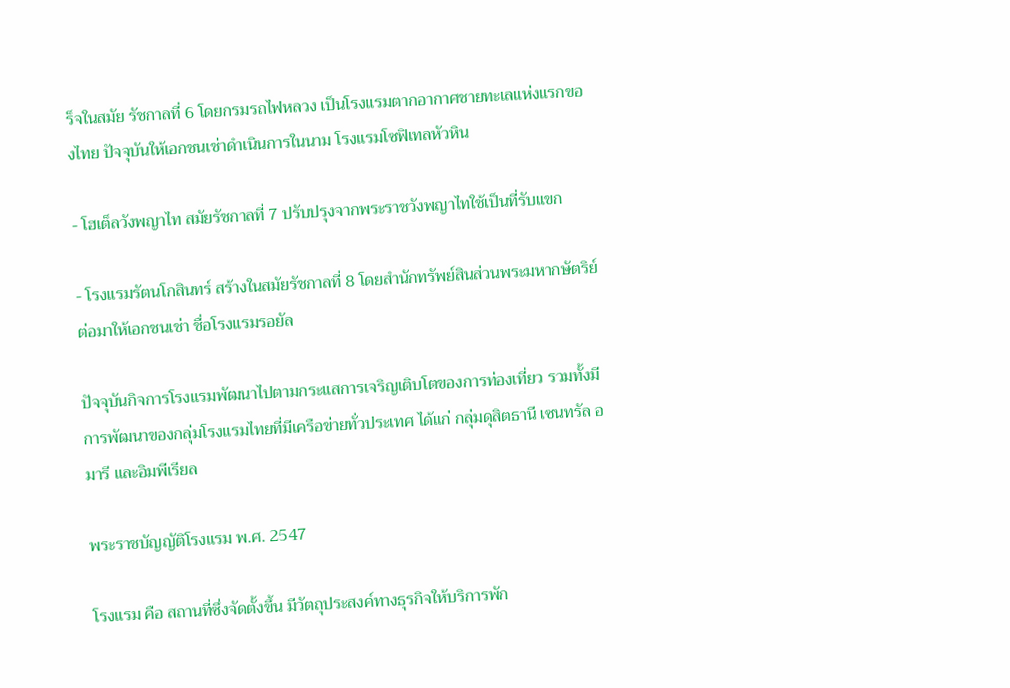ร็จในสมัย รัชกาลที่ 6 โดยกรมรถไฟหลวง เป็นโรงแรมตากอากาศชายทะเลแห่งแรกของไทย ปัจจุบันให้เอกชนเช่าดำเนินการในนาม โรงแรมโซฟิเทลหัวหิน

- โฮเต็ลวังพญาไท สมัยรัชกาลที่ 7 ปรับปรุงจากพระราชวังพญาไทใช้เป็นที่รับแขก

- โรงแรมรัตนโกสินทร์ สร้างในสมัยรัชกาลที่ 8 โดยสำนักทรัพย์สินส่วนพระมหากษัตริย์ ต่อมาให้เอกชนเช่า ชื่อโรงแรมรอยัล

ปัจจุบันกิจการโรงแรมพัฒนาไปตามกระแสการเจริญเติบโตของการท่องเที่ยว รวมทั้งมีการพัฒนาของกลุ่มโรงแรมไทยที่มีเครือข่ายทั่วประเทศ ได้แก่ กลุ่มดุสิตธานี เซนทรัล อมารี และอิมพีเรียล

พระราชบัญญัติโรงแรม พ.ศ. 2547

โรงแรม คือ สถานที่ซึ่งจัดตั้งขึ้น มีวัตถุประสงค์ทางธุรกิจให้บริการพัก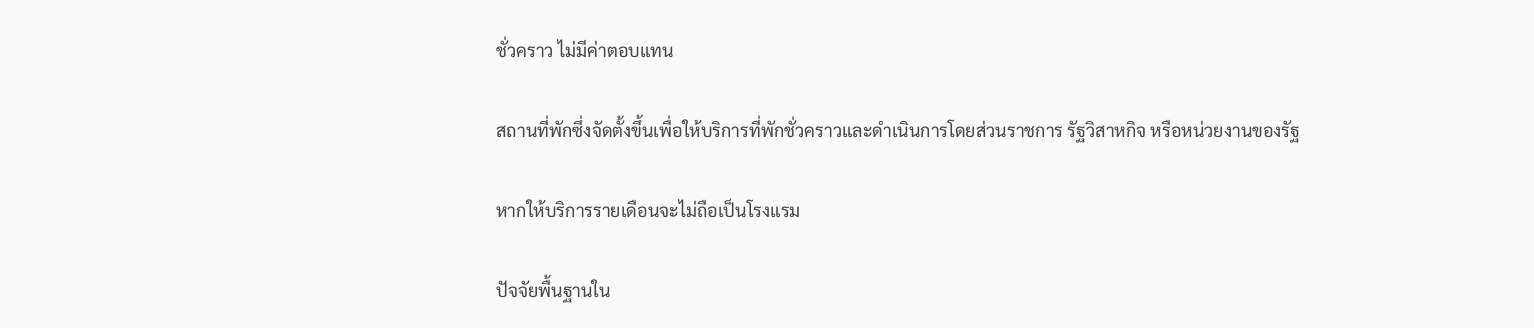ชั่วคราว ไม่มีค่าตอบแทน

สถานที่พักซึ่งจัดตั้งขึ้นเพื่อให้บริการที่พักชั่วคราวและดำเนินการโดยส่วนราชการ รัฐวิสาหกิจ หรือหน่วยงานของรัฐ

หากให้บริการรายเดือนจะไม่ถือเป็นโรงแรม

ปัจจัยพื้นฐานใน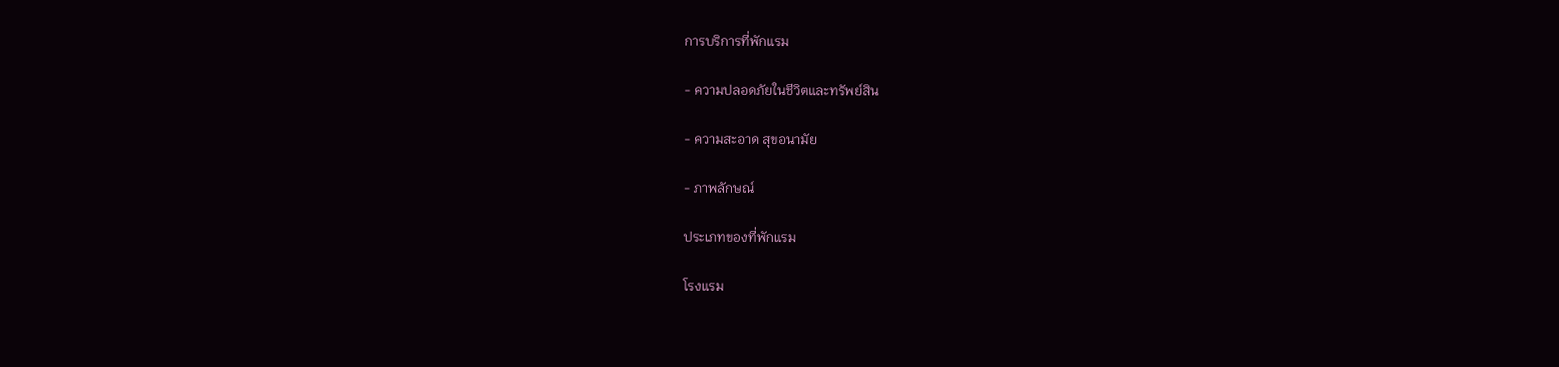การบริการที่พักแรม

- ความปลอดภัยในชีวิตและทรัพย์สิน

- ความสะอาด สุขอนามัย

- ภาพลักษณ์

ประเภทของที่พักแรม

โรงแรม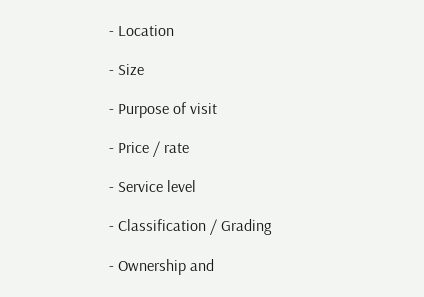- Location

- Size

- Purpose of visit

- Price / rate

- Service level

- Classification / Grading

- Ownership and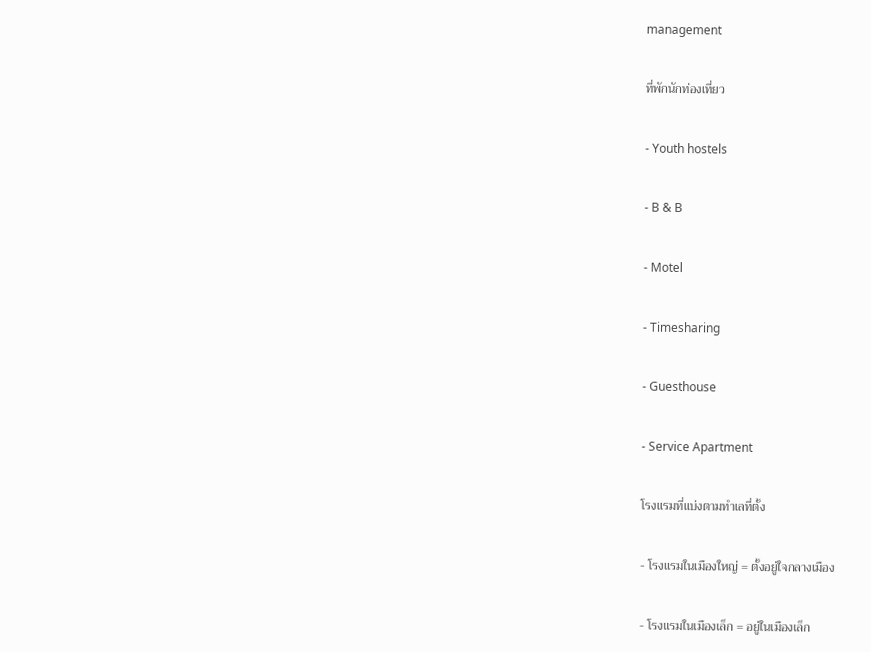management

ที่พักนักท่องเที่ยว

- Youth hostels

- B & B

- Motel

- Timesharing

- Guesthouse

- Service Apartment

โรงแรมที่แบ่งตามทำเลที่ตั้ง

- โรงแรมในเมืองใหญ่ = ตั้งอยู่ใจกลางเมือง

- โรงแรมในเมืองเล็ก = อยู่ในเมืองเล็ก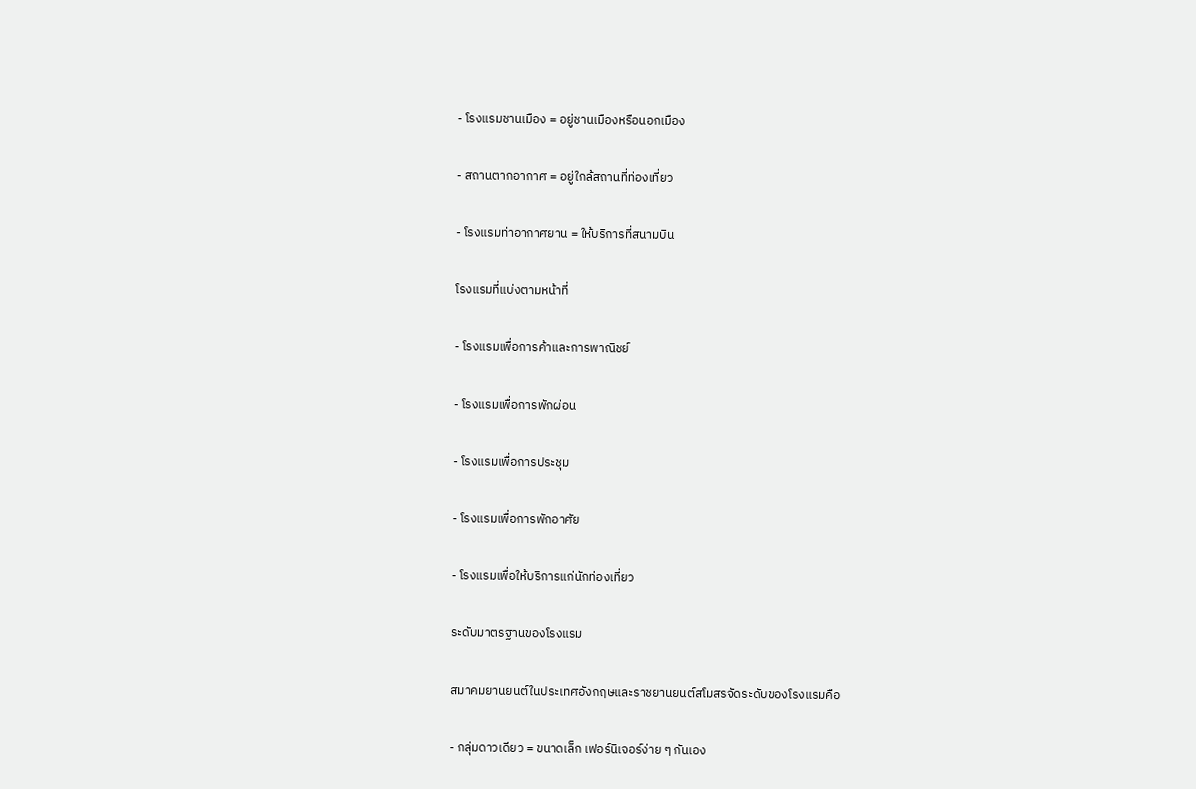- โรงแรมชานเมือง = อยู่ชานเมืองหรือนอกเมือง

- สถานตากอากาศ = อยู่ใกล้สถานที่ท่องเที่ยว

- โรงแรมท่าอากาศยาน = ให้บริการที่สนามบิน

โรงแรมที่แบ่งตามหน้าที่

- โรงแรมเพื่อการค้าและการพาณิชย์

- โรงแรมเพื่อการพักผ่อน

- โรงแรมเพื่อการประชุม

- โรงแรมเพื่อการพักอาศัย

- โรงแรมเพื่อให้บริการแก่นักท่องเที่ยว

ระดับมาตรฐานของโรงแรม

สมาคมยานยนต์ในประเทศอังกฤษและราชยานยนต์สโมสรจัดระดับของโรงแรมคือ

- กลุ่มดาวเดียว = ขนาดเล็ก เฟอร์นิเจอร์ง่าย ๆ กันเอง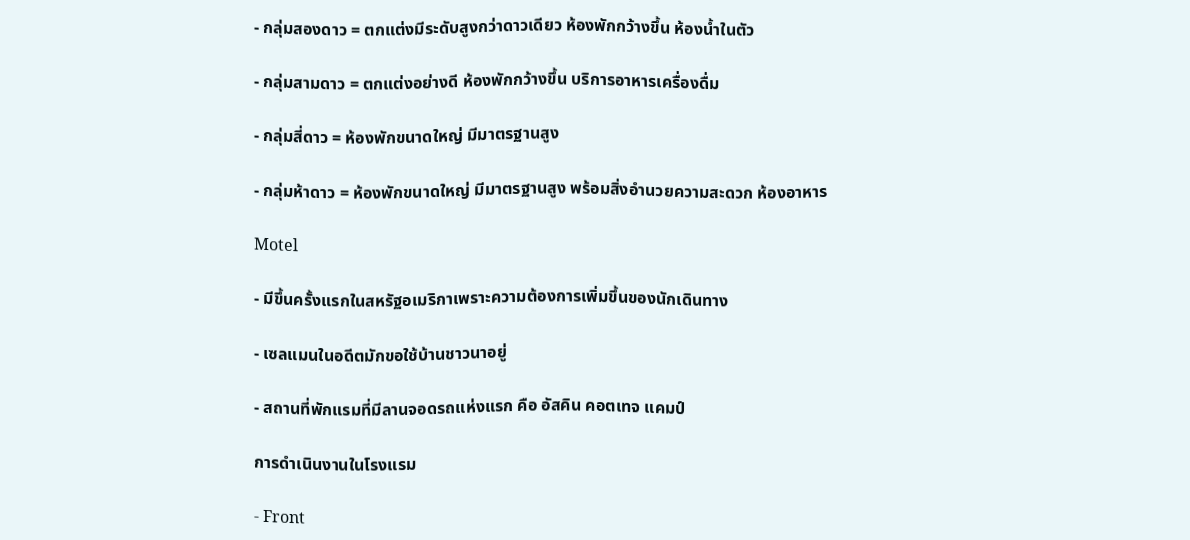- กลุ่มสองดาว = ตกแต่งมีระดับสูงกว่าดาวเดียว ห้องพักกว้างขึ้น ห้องน้ำในตัว

- กลุ่มสามดาว = ตกแต่งอย่างดี ห้องพักกว้างขึ้น บริการอาหารเครื่องดื่ม

- กลุ่มสี่ดาว = ห้องพักขนาดใหญ่ มีมาตรฐานสูง

- กลุ่มห้าดาว = ห้องพักขนาดใหญ่ มีมาตรฐานสูง พร้อมสิ่งอำนวยความสะดวก ห้องอาหาร

Motel

- มีขึ้นครั้งแรกในสหรัฐอเมริกาเพราะความต้องการเพิ่มขึ้นของนักเดินทาง

- เซลแมนในอดีตมักขอใช้บ้านชาวนาอยู่

- สถานที่พักแรมที่มีลานจอดรถแห่งแรก คือ อัสคิน คอตเทจ แคมป์

การดำเนินงานในโรงแรม

- Front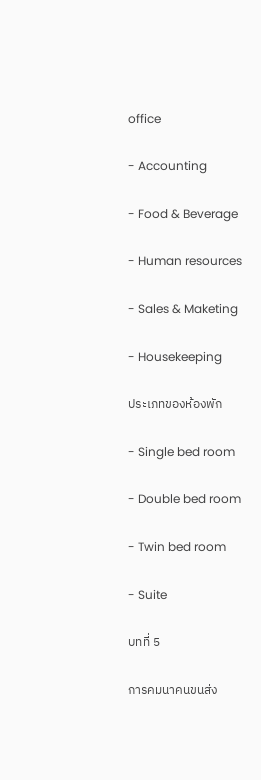office

- Accounting

- Food & Beverage

- Human resources

- Sales & Maketing

- Housekeeping

ประเภทของห้องพัก

- Single bed room

- Double bed room

- Twin bed room

- Suite

บทที่ 5

การคมนาคนขนส่ง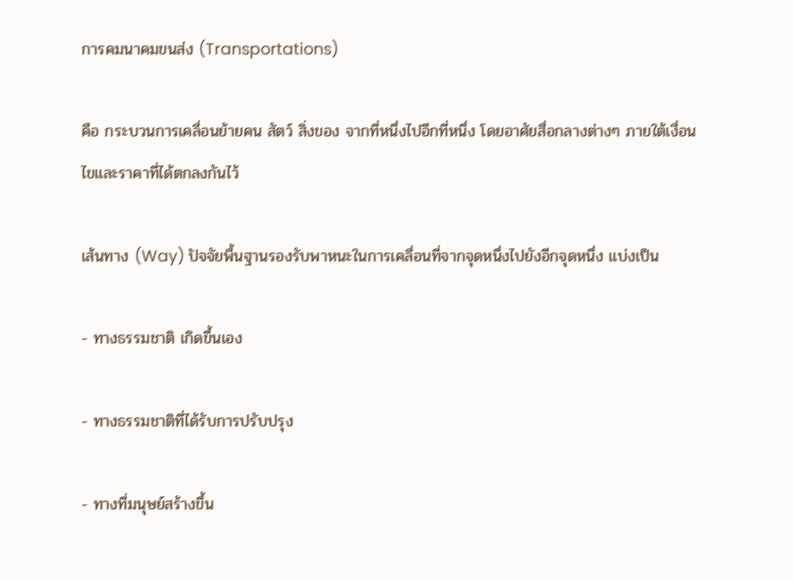การคมนาคมขนส่ง (Transportations)

คือ กระบวนการเคลื่อนย้ายคน สัตว์ สิ่งของ จากที่หนึ่งไปอีกที่หนึ่ง โดยอาศัยสื่อกลางต่างๆ ภายใต้เงื่อนไขและราคาที่ได้ตกลงกันไว้

เส้นทาง (Way) ปัจจัยพื้นฐานรองรับพาหนะในการเคลื่อนที่จากจุดหนึ่งไปยังอีกจุดหนึ่ง แบ่งเป็น

- ทางธรรมชาติ เกิดขึ้นเอง

- ทางธรรมชาติที่ได้รับการปรับปรุง

- ทางที่มนุษย์สร้างขึ้น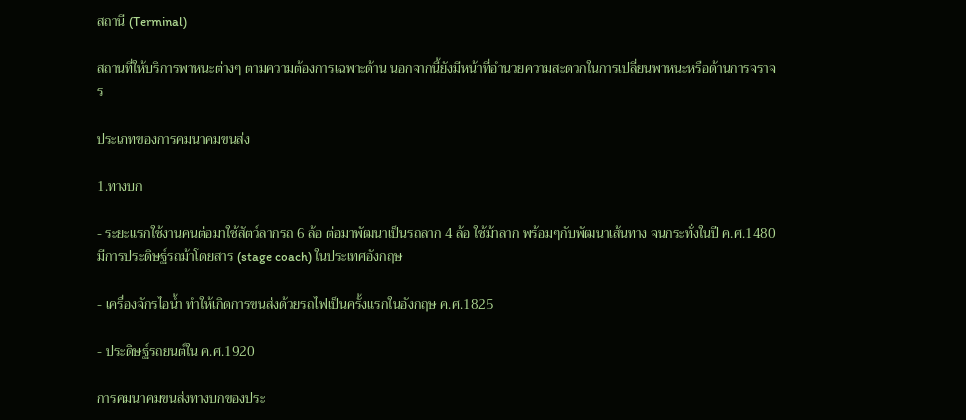สถานี (Terminal)

สถานที่ให้บริการพาหนะต่างๆ ตามความต้องการเฉพาะด้าน นอกจากนี้ยังมีหน้าที่อำนวยความสะดวกในการเปลี่ยนพาหนะหรือด้านการจราจร

ประเภทของการคมนาคมขนส่ง

1.ทางบก

- ระยะแรกใช้งานคนต่อมาใช้สัตว์ลากรถ 6 ล้อ ต่อมาพัฒนาเป็นรถลาก 4 ล้อ ใช้ม้าลาก พร้อมๆกับพัฒนาเส้นทาง จนกระทั่งในปี ค.ศ.1480 มีการประดิษฐ์รถม้าโดยสาร (stage coach) ในประเทศอังกฤษ

- เครื่องจักรไอน้ำ ทำให้เกิดการขนส่งด้วยรถไฟเป็นครั้งแรกในอังกฤษ ค.ศ.1825

- ประดิษฐ์รถยนต์ใน ค.ศ.1920

การคมนาคมขนส่งทางบกของประ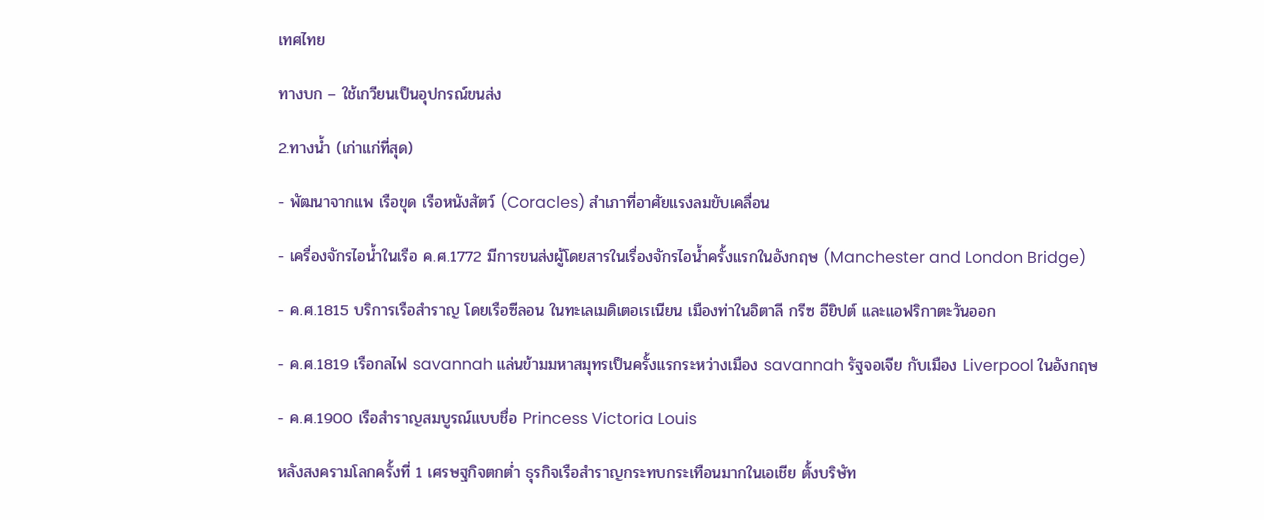เทศไทย

ทางบก – ใช้เกวียนเป็นอุปกรณ์ขนส่ง

2.ทางน้ำ (เก่าแก่ที่สุด)

- พัฒนาจากแพ เรือขุด เรือหนังสัตว์ (Coracles) สำเภาที่อาศัยแรงลมขับเคลื่อน

- เครื่องจักรไอน้ำในเรือ ค.ศ.1772 มีการขนส่งผู้โดยสารในเรื่องจักรไอน้ำครั้งแรกในอังกฤษ (Manchester and London Bridge)

- ค.ศ.1815 บริการเรือสำราญ โดยเรือซีลอน ในทะเลเมดิเตอเรเนียน เมืองท่าในอิตาลี กรีซ อียิปต์ และแอฟริกาตะวันออก

- ค.ศ.1819 เรือกลไฟ savannah แล่นข้ามมหาสมุทรเป็นครั้งแรกระหว่างเมือง savannah รัฐจอเจีย กับเมือง Liverpool ในอังกฤษ

- ค.ศ.1900 เรือสำราญสมบูรณ์แบบชื่อ Princess Victoria Louis

หลังสงครามโลกครั้งที่ 1 เศรษฐกิจตกต่ำ ธุรกิจเรือสำราญกระทบกระเทือนมากในเอเชีย ตั้งบริษัท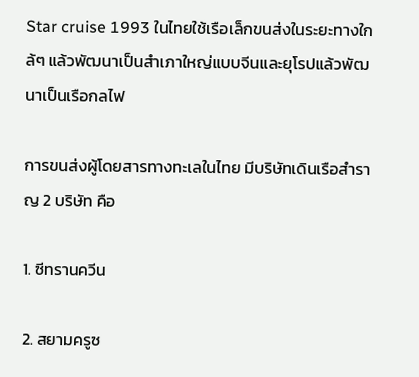Star cruise 1993 ในไทยใช้เรือเล็กขนส่งในระยะทางใกล้ๆ แล้วพัฒนาเป็นสำเภาใหญ่แบบจีนและยุโรปแล้วพัฒนาเป็นเรือกลไฟ

การขนส่งผู้โดยสารทางทะเลในไทย มีบริษัทเดินเรือสำราญ 2 บริษัท คือ

1. ซีทรานควีน

2. สยามครูซ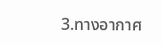3.ทางอากาศ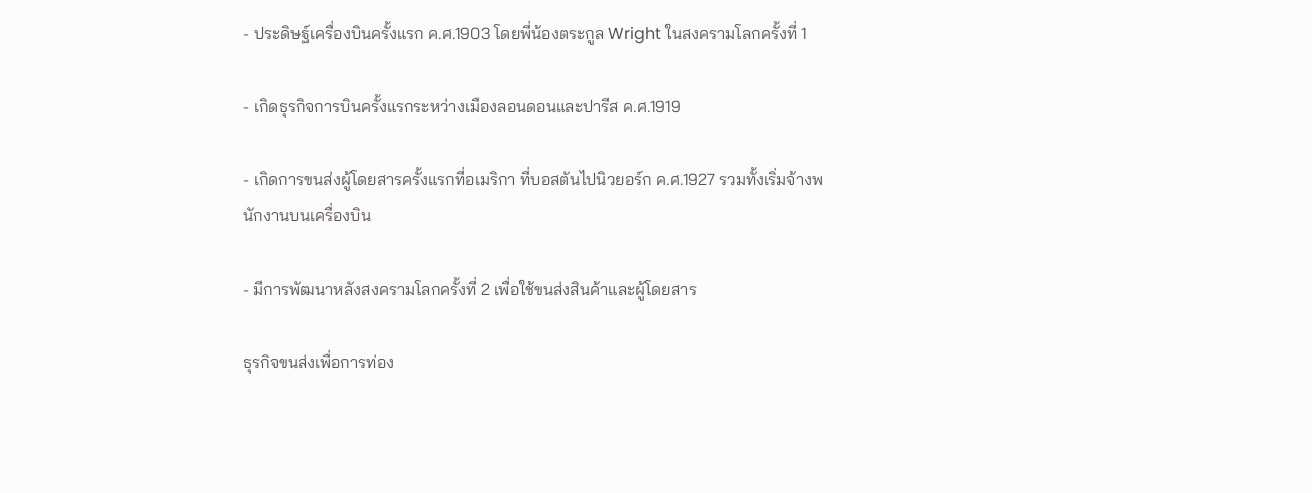- ประดิษฐ์เครื่องบินครั้งแรก ค.ศ.1903 โดยพี่น้องตระกูล Wright ในสงครามโลกครั้งที่ 1

- เกิดธุรกิจการบินครั้งแรกระหว่างเมืองลอนดอนและปารีส ค.ศ.1919

- เกิดการขนส่งผู้โดยสารครั้งแรกที่อเมริกา ที่บอสตันไปนิวยอร์ก ค.ศ.1927 รวมทั้งเริ่มจ้างพนักงานบนเครื่องบิน

- มีการพัฒนาหลังสงครามโลกครั้งที่ 2 เพื่อใช้ขนส่งสินค้าและผู้โดยสาร

ธุรกิจขนส่งเพื่อการท่อง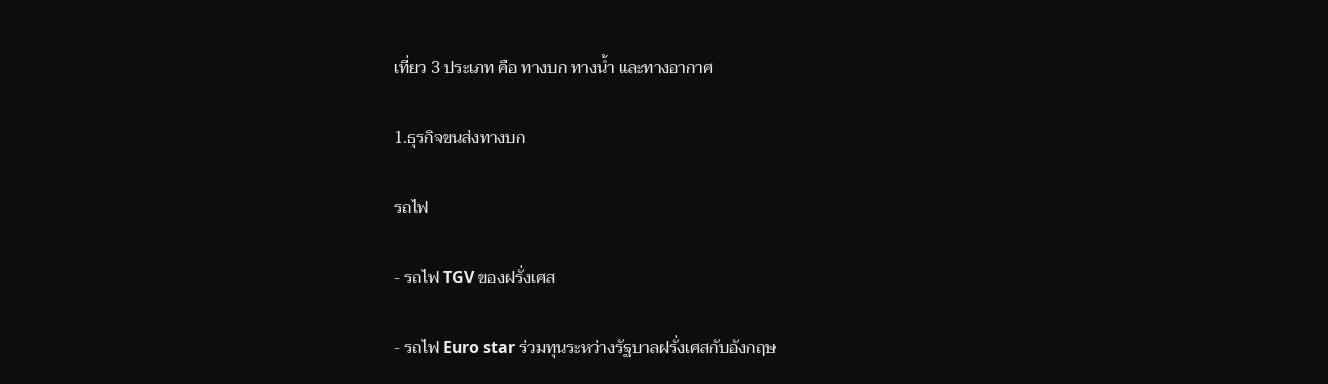เที่ยว 3 ประเภท คือ ทางบก ทางน้ำ และทางอากาศ

1.ธุรกิจขนส่งทางบก

รถไฟ

- รถไฟ TGV ของฝรั่งเศส

- รถไฟ Euro star ร่วมทุนระหว่างรัฐบาลฝรั่งเศสกับอังกฤษ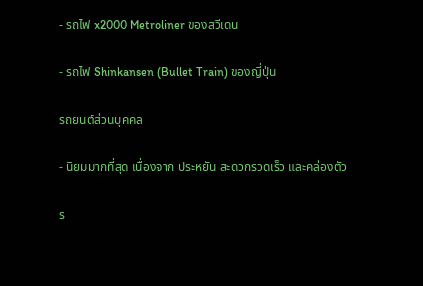- รถไฟ x2000 Metroliner ของสวีเดน

- รถไฟ Shinkansen (Bullet Train) ของญี่ปุ่น

รถยนต์ส่วนบุคคล

- นิยมมากที่สุด เนื่องจาก ประหยัน สะดวกรวดเร็ว และคล่องตัว

ร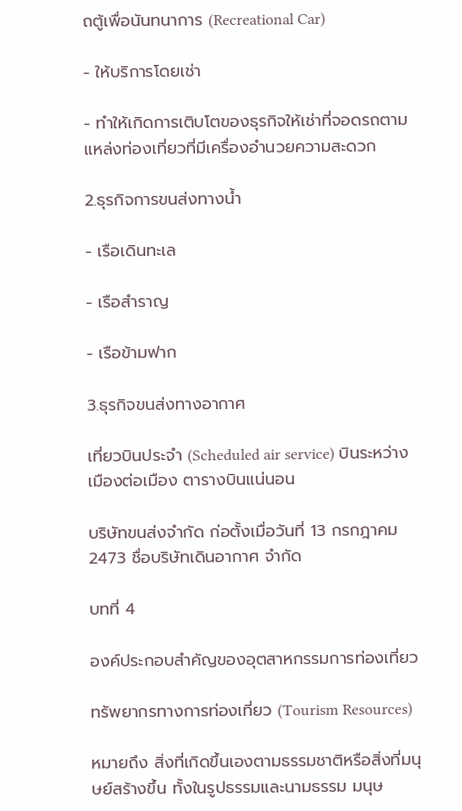ถตู้เพื่อนันทนาการ (Recreational Car)

- ให้บริการโดยเช่า

- ทำให้เกิดการเติบโตของธุรกิจให้เช่าที่จอดรถตามแหล่งท่องเที่ยวที่มีเครื่องอำนวยความสะดวก

2.ธุรกิจการขนส่งทางน้ำ

- เรือเดินทะเล

- เรือสำราญ

- เรือข้ามฟาก

3.ธุรกิจขนส่งทางอากาศ

เที่ยวบินประจำ (Scheduled air service) บินระหว่างเมืองต่อเมือง ตารางบินแน่นอน

บริษัทขนส่งจำกัด ก่อตั้งเมื่อวันที่ 13 กรกฎาคม 2473 ชื่อบริษัทเดินอากาศ จำกัด

บทที่ 4

องค์ประกอบสำคัญของอุตสาหกรรมการท่องเที่ยว

ทรัพยากรทางการท่องเที่ยว (Tourism Resources)

หมายถึง สิ่งที่เกิดขึ้นเองตามธรรมชาติหรือสิ่งที่มนุษย์สร้างขึ้น ทั้งในรูปธรรมและนามธรรม มนุษ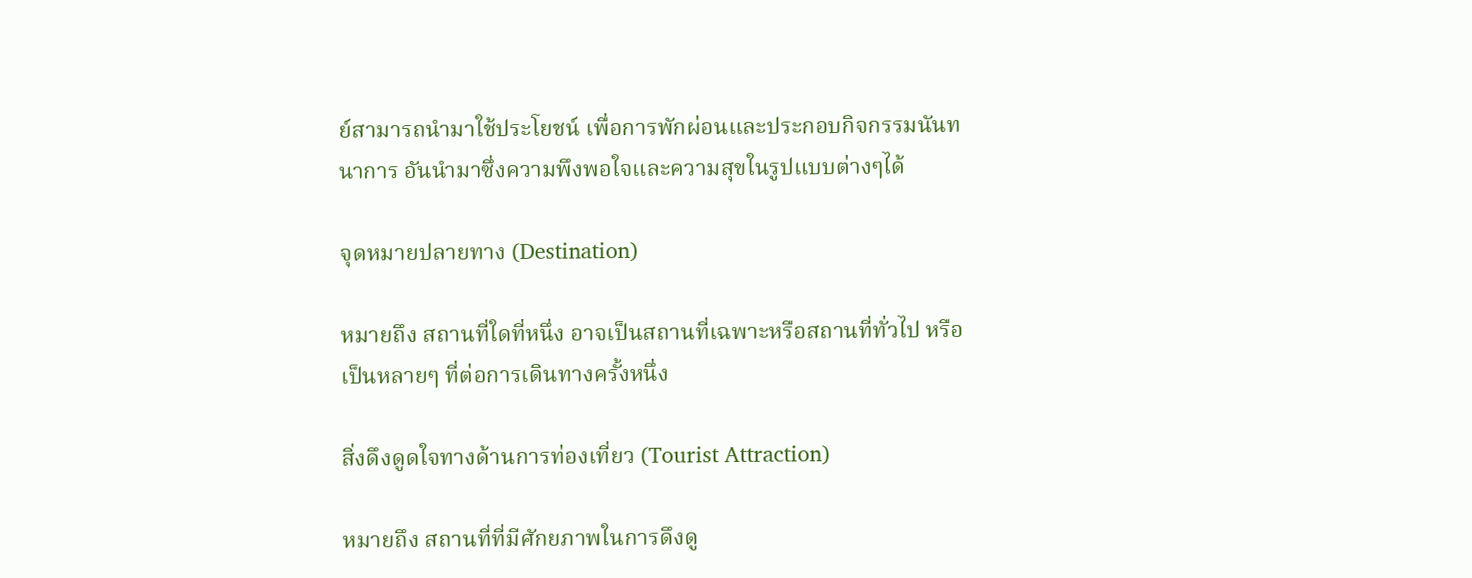ย์สามารถนำมาใช้ประโยชน์ เพื่อการพักผ่อนและประกอบกิจกรรมนันทนาการ อันนำมาซึ่งความพึงพอใจและความสุขในรูปแบบต่างๆได้

จุดหมายปลายทาง (Destination)

หมายถึง สถานที่ใดที่หนึ่ง อาจเป็นสถานที่เฉพาะหรือสถานที่ทั่วไป หรือเป็นหลายๆ ที่ต่อการเดินทางครั้งหนึ่ง

สิ่งดึงดูดใจทางด้านการท่องเที่ยว (Tourist Attraction)

หมายถึง สถานที่ที่มีศักยภาพในการดึงดู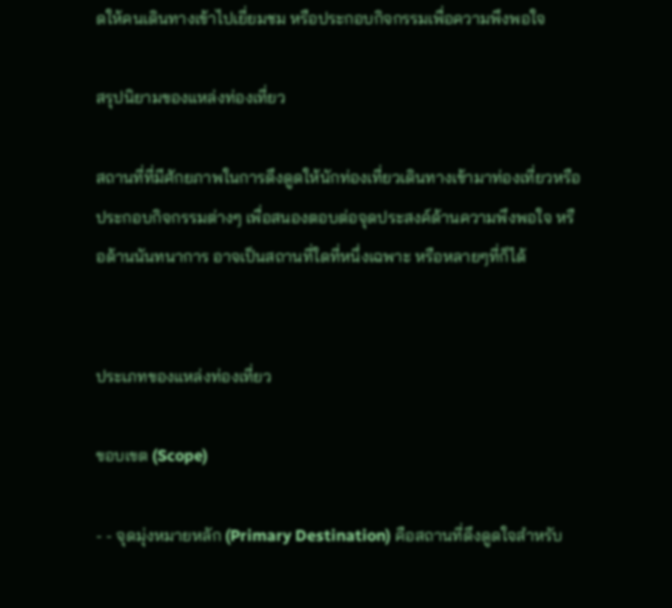ดให้คนเดินทางเข้าไปเยี่ยมชม หรือประกอบกิจกรรมเพื่อความพึงพอใจ

สรุปนิยามของแหล่งท่องเที่ยว

สถานที่ที่มีศักยภาพในการดึงดูดให้นักท่องเที่ยวเดินทางเข้ามาท่องเที่ยวหรือประกอบกิจกรรมต่างๆ เพื่อสนองตอบต่อจุดประสงค์ด้านความพึงพอใจ หรือด้านนันทนาการ อาจเป็นสถานที่ใดที่หนึ่งเฉพาะ หรือหลายๆที่ก็ได้


ประเภทของแหล่งท่องเที่ยว

ขอบเขต (Scope)

- - จุดมุ่งหมายหลัก (Primary Destination) คือสถานที่ดึงดูดใจสำหรับ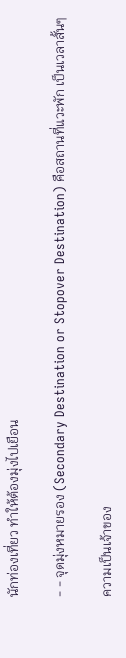นักท่องเที่ยว ทำให้ต้องมุ่งไปเยือน

- - จุดมุ่งหมายรอง (Secondary Destination or Stopover Destination) คือสถานที่แวะพัก เป็นเวลาสั้นๆ

ความเป็นเจ้าของ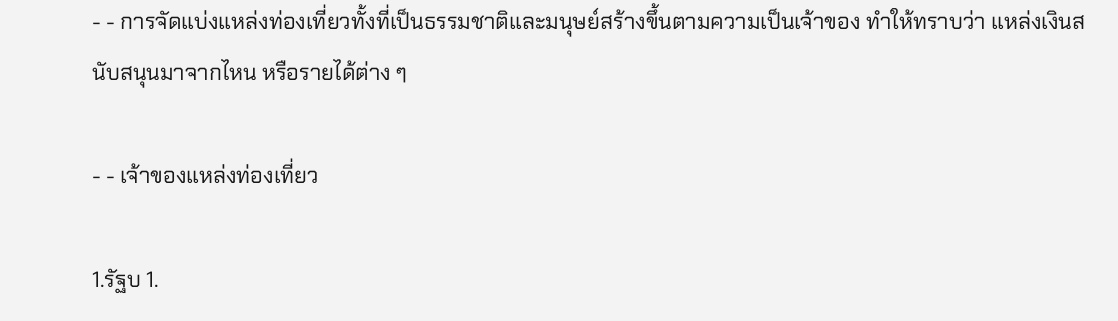- - การจัดแบ่งแหล่งท่องเที่ยวทั้งที่เป็นธรรมชาติและมนุษย์สร้างขึ้นตามความเป็นเจ้าของ ทำให้ทราบว่า แหล่งเงินสนับสนุนมาจากไหน หรือรายได้ต่าง ๆ

- - เจ้าของแหล่งท่องเที่ยว

1.รัฐบ 1.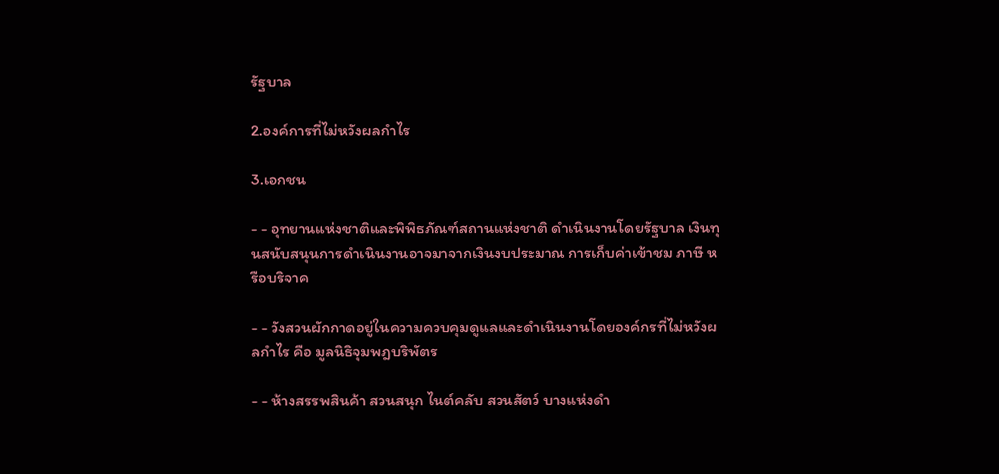รัฐบาล

2.องค์การที่ไม่หวังผลกำไร

3.เอกชน

- - อุทยานแห่งชาติและพิพิธภัณฑ์สถานแห่งชาติ ดำเนินงานโดยรัฐบาล เงินทุนสนับสนุนการดำเนินงานอาจมาจากเงินงบประมาณ การเก็บค่าเข้าชม ภาษี หรือบริจาค

- - วังสวนผักกาดอยู่ในความควบคุมดูแลและดำเนินงานโดยองค์กรที่ไม่หวังผลกำไร คือ มูลนิธิจุมพฎบริพัตร

- - ห้างสรรพสินค้า สวนสนุก ไนต์คลับ สวนสัตว์ บางแห่งดำ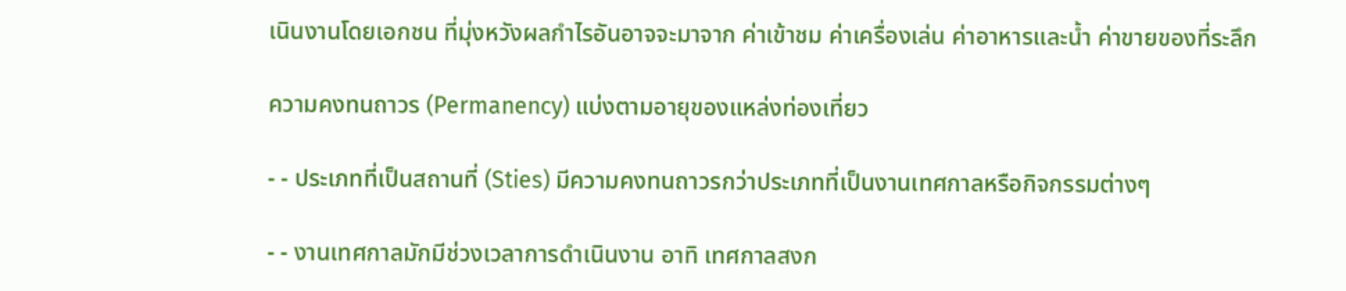เนินงานโดยเอกชน ที่มุ่งหวังผลกำไรอันอาจจะมาจาก ค่าเข้าชม ค่าเครื่องเล่น ค่าอาหารและน้ำ ค่าขายของที่ระลึก

ความคงทนถาวร (Permanency) แบ่งตามอายุของแหล่งท่องเที่ยว

- - ประเภทที่เป็นสถานที่ (Sties) มีความคงทนถาวรกว่าประเภทที่เป็นงานเทศกาลหรือกิจกรรมต่างๆ

- - งานเทศกาลมักมีช่วงเวลาการดำเนินงาน อาทิ เทศกาลสงก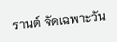รานต์ จัดเฉพาะวัน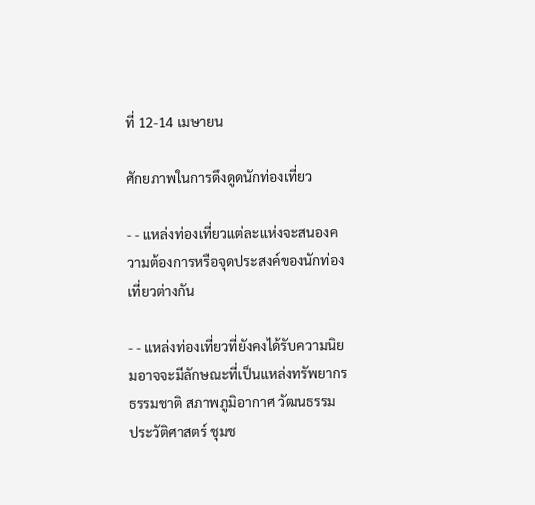ที่ 12-14 เมษายน

ศักยภาพในการดึงดูดนักท่องเที่ยว

- - แหล่งท่องเที่ยวแต่ละแห่งจะสนองความต้องการหรือจุดประสงค์ของนักท่องเที่ยวต่างกัน

- - แหล่งท่องเที่ยวที่ยังคงได้รับความนิยมอาจจะมีลักษณะที่เป็นแหล่งทรัพยากรธรรมชาติ สภาพภูมิอากาศ วัฒนธรรม ประวัติศาสตร์ ชุมช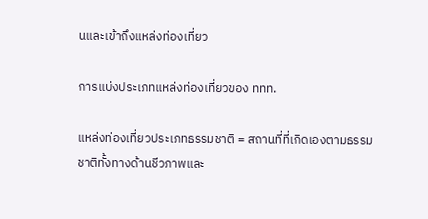นและเข้าถึงแหล่งท่องเที่ยว

การแบ่งประเภทแหล่งท่องเที่ยวของ ททท.

แหล่งท่องเที่ยวประเภทธรรมชาติ = สถานที่ที่เกิดเองตามธรรมชาติทั้งทางด้านชีวภาพและ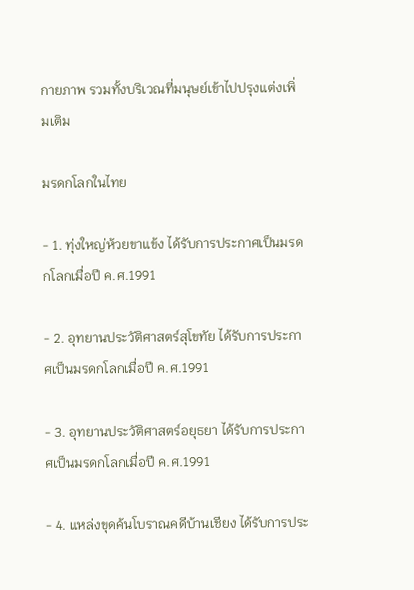กายภาพ รวมทั้งบริเวณที่มนุษย์เข้าไปปรุงแต่งเพิ่มเติม

มรดกโลกในไทย

- 1. ทุ่งใหญ่ห้วยขาแข้ง ได้รับการประกาศเป็นมรดกโลกเมื่อปี ค.ศ.1991

- 2. อุทยานประวัติศาสตร์สุโขทัย ได้รับการประกาศเป็นมรดกโลกเมื่อปี ค.ศ.1991

- 3. อุทยานประวัติศาสตร์อยุธยา ได้รับการประกาศเป็นมรดกโลกเมื่อปี ค.ศ.1991

- 4. แหล่งขุดค้นโบราณคดีบ้านเชียง ได้รับการประ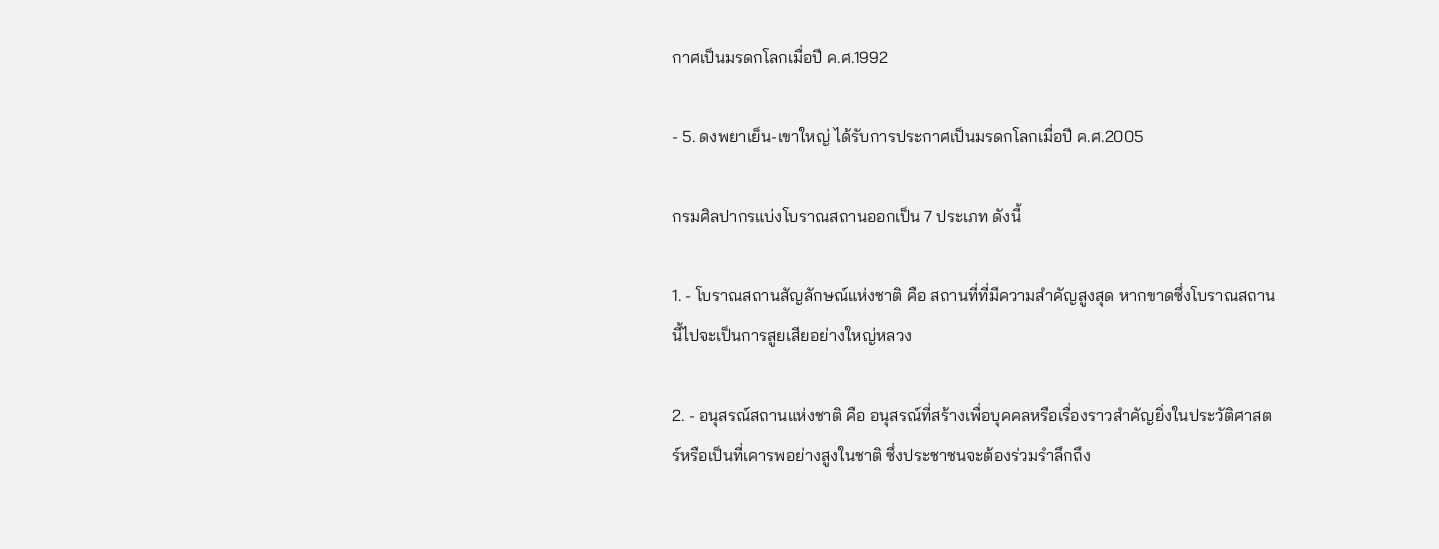กาศเป็นมรดกโลกเมื่อปี ค.ศ.1992

- 5. ดงพยาเย็น-เขาใหญ่ ได้รับการประกาศเป็นมรดกโลกเมื่อปี ค.ศ.2005

กรมศิลปากรแบ่งโบราณสถานออกเป็น 7 ประเภท ดังนี้

1. - โบราณสถานสัญลักษณ์แห่งชาติ คือ สถานที่ที่มีความสำคัญสูงสุด หากขาดซึ่งโบราณสถานนี้ไปจะเป็นการสูยเสียอย่างใหญ่หลวง

2. - อนุสรณ์สถานแห่งชาติ คือ อนุสรณ์ที่สร้างเพื่อบุคคลหรือเรื่องราวสำคัญยิ่งในประวัติศาสตร์หรือเป็นที่เคารพอย่างสูงในชาติ ซึ่งประชาชนจะต้องร่วมรำลึกถึง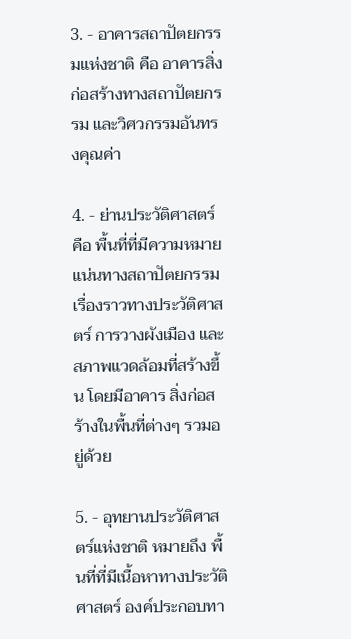3. - อาคารสถาปัตยกรรมแห่งชาติ คือ อาคารสิ่งก่อสร้างทางสถาปัตยกรรม และวิศวกรรมอันทรงคุณค่า

4. - ย่านประวัติศาสตร์ คือ พื้นที่ที่มีความหมายแน่นทางสถาปัตยกรรม เรื่องราวทางประวัติศาสตร์ การวางผังเมือง และสภาพแวดล้อมที่สร้างขึ้น โดยมีอาคาร สิ่งก่อสร้างในพื้นที่ต่างๆ รวมอยู่ด้วย

5. - อุทยานประวัติศาสตร์แห่งชาติ หมายถึง พื้นที่ที่มีเนื้อหาทางประวัติศาสตร์ องค์ประกอบทา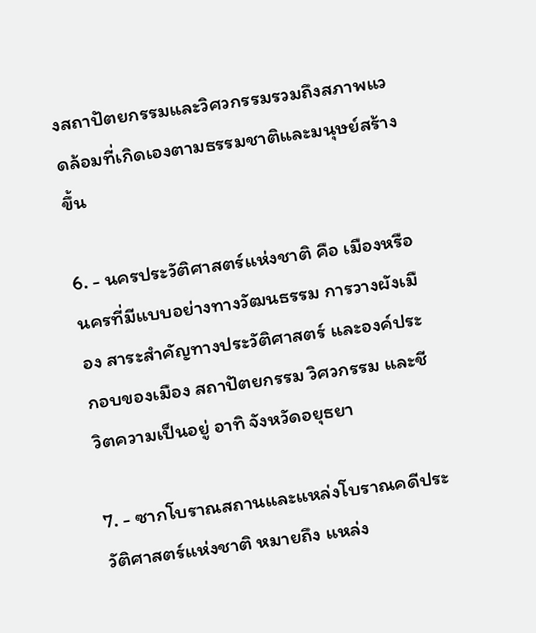งสถาปัตยกรรมและวิศวกรรมรวมถึงสภาพแวดล้อมที่เกิดเองตามธรรมชาติและมนุษย์สร้างขึ้น

6. - นครประวัติศาสตร์แห่งชาติ คือ เมืองหรือนครที่มีแบบอย่างทางวัฒนธรรม การวางผังเมือง สาระสำคัญทางประวัติศาสตร์ และองค์ประกอบของเมือง สถาปัตยกรรม วิศวกรรม และชีวิตความเป็นอยู่ อาทิ จังหวัดอยุธยา

7. - ซากโบราณสถานและแหล่งโบราณคดีประวัติศาสตร์แห่งชาติ หมายถึง แหล่ง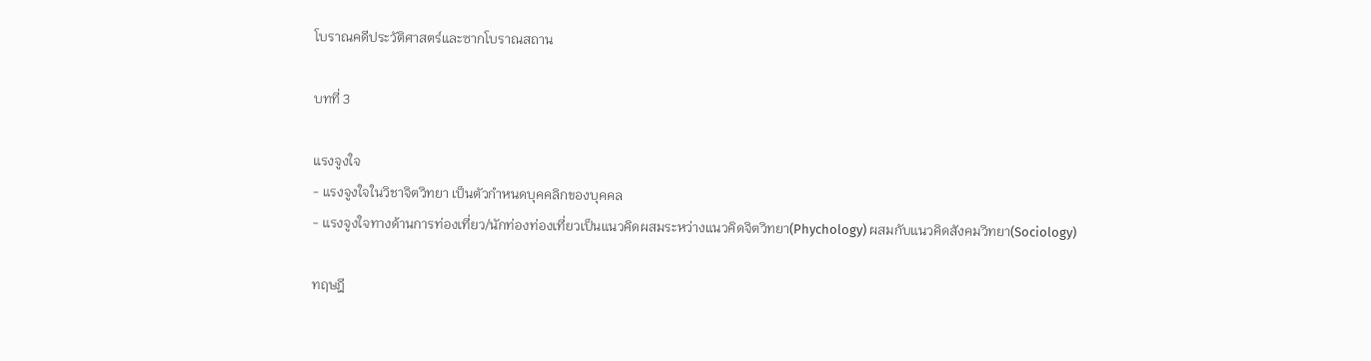โบราณคดีประวัติศาสตร์และซากโบราณสถาน

บทที่ 3

แรงจูงใจ
- แรงจูงใจในวิชาจิตวิทยา เป็นตัวกำหนดบุคคลิกของบุคคล
- แรงจูงใจทางด้านการท่องเที่ยว/นักท่องท่องเที่ยวเป็นแนวคิดผสมระหว่างแนวคิดจิตวิทยา(Phychology) ผสมกับแนวคิดสังคมวิทยา(Sociology)

ทฤษฎี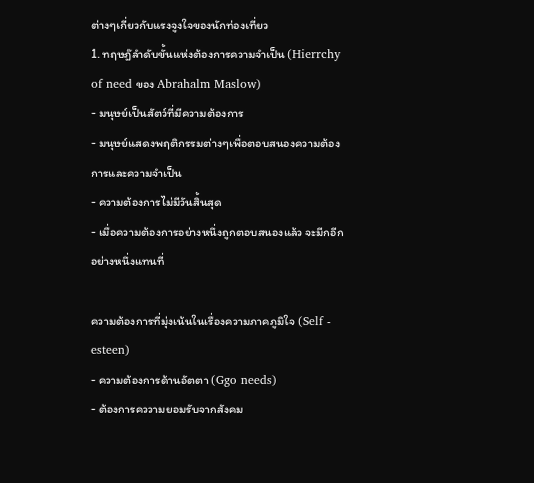ต่างๆเกี่ยวกับแรงจูงใจของนักท่องเที่ยว
1. ทฤษฎ๊ลำดับขั้นแห่งต้องการความจำเป็น (Hierrchy of need ของ Abrahalm Maslow)
- มนุษย์เป็นสัตว์ที่มีความต้องการ
- มนุษย์แสดงพฤติกรรมต่างๆเพื่อตอบสนองความต้องการและความจำเป็น
- ความต้องการไม่มีวันสิ้นสุด
- เมื่อความต้องการอย่างหนึ่งถูกตอบสนองแล้ว จะมีกอีกอย่างหนึ่งแทนที่

ความต้องการที่มุ่งเน้นในเรื่องความภาคภูมิใจ (Self - esteen)
- ความต้องการด้านอัตตา (Ggo needs)
- ต้องการคววามยอมรับจากสังคม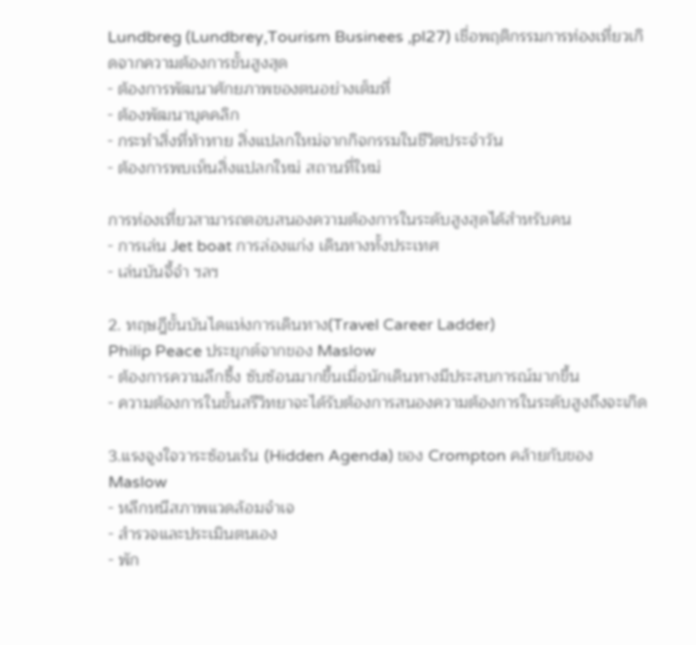Lundbreg (Lundbrey,Tourism Businees ,pl27) เชื่อพฤติกรรมการท่องเที่ยวเกิดจากความต้องการขั้นสูงสุด
- ต้องการพัฒนาศักยภาพของตนอย่างเต็มที่
- ต้องพัฒนาบุคคลิก
- กระทำสิ่งที่ท้าทาย สิ่งแปลกใหม่จากกิจกรรมในชีวิตประจำวัน
- ต้องการพบเห็นสิ่งแปลกใหม่ สถานที่ใหม่

การท่องเที่ยวสามารถตอบสนองความต้องการในระดับสูงสุดได้สำหรับคน
- การเล่น Jet boat การล่องแก่ง เดินทางทั้งประเทศ
- เล่นบันจี้จำ ฯลฯ

2. ทฤษฎีขั้นบันไดแห่งการเดินทาง(Travel Career Ladder)
Philip Peace ประยุกต์จากของ Maslow
- ต้องการความลึกซึ้ง ซับซ้อนมากขึ้นเมื่อนักเดินทางมีประสบการณ์มากขึ้น
- ความต้องการในขั้นสรีวิทยาจะได้รับต้องการสนองความต้องการในระดับสูงถึงจะเกิด

3.แรงจูงใจวาระซ้อนเร้น (Hidden Agenda) ของ Crompton คล้ายกับของMaslow
- หลีกหนีสภาพแวดล้อมจำเจ
- สำรวจและประเมินตนเอง
- พัก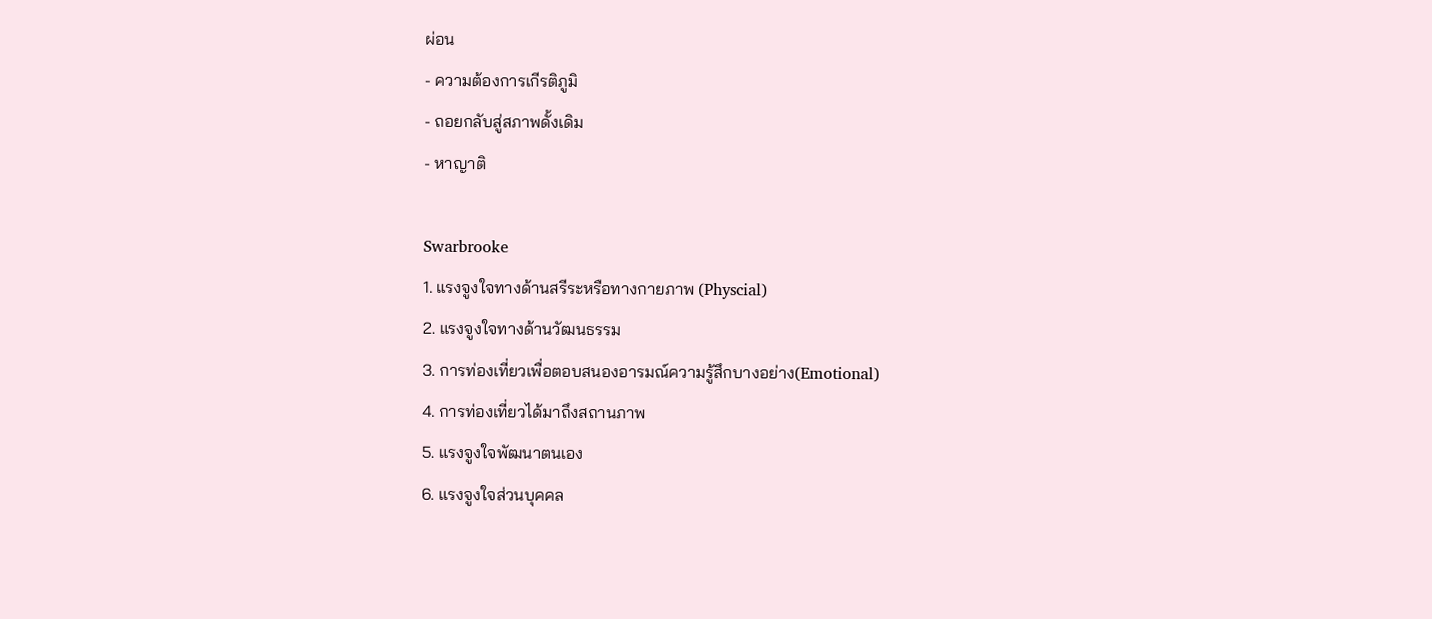ผ่อน
- ความต้องการเกีรติภูมิ
- ถอยกลับสู่สภาพดั้งเดิม
- หาญาติ

Swarbrooke
1. แรงจูงใจทางด้านสรีระหรือทางกายภาพ (Physcial)
2. แรงจูงใจทางด้านวัฒนธรรม
3. การท่องเที่ยวเพื่อตอบสนองอารมณ์ความรู้สึกบางอย่าง(Emotional)
4. การท่องเที่ยวได้มาถึงสถานภาพ
5. แรงจูงใจพัฒนาตนเอง
6. แรงจูงใจส่วนบุคคล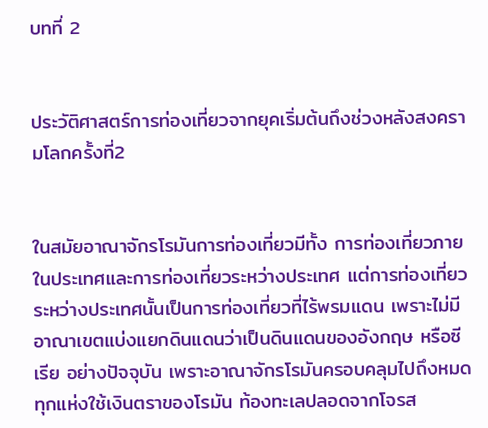บทที่ 2


ประวัติศาสตร์การท่องเที่ยวจากยุคเริ่มต้นถึงช่วงหลังสงครามโลกครั้งที่2


ในสมัยอาณาจักรโรมันการท่องเที่ยวมีทั้ง การท่องเที่ยวภายในประเทศและการท่องเที่ยวระหว่างประเทศ แต่การท่องเที่ยวระหว่างประเทศนั้นเป็นการท่องเที่ยวที่ไร้พรมแดน เพราะไม่มีอาณาเขตแบ่งแยกดินแดนว่าเป็นดินแดนของอังกฤษ หรือซีเรีย อย่างปัจจุบัน เพราะอาณาจักรโรมันครอบคลุมไปถึงหมด ทุกแห่งใช้เงินตราของโรมัน ท้องทะเลปลอดจากโจรส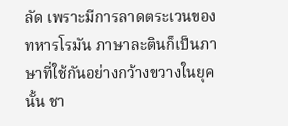ลัด เพราะมีการลาดตระเวนของทหารโรมัน ภาษาละตินก็เป็นภาษาที่ใช้กันอย่างกว้างขวางในยุคนั้น ชา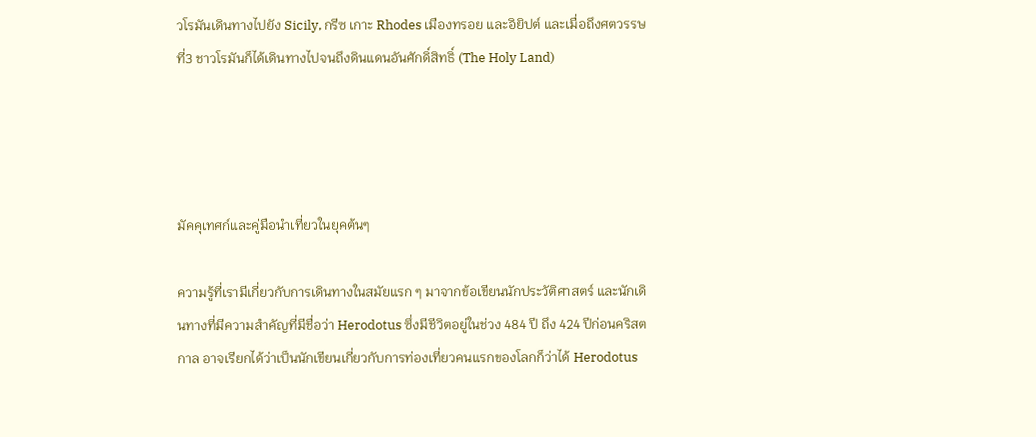วโรมันเดินทางไปยัง Sicily, กรีซ เกาะ Rhodes เมืองทรอย และอิยิปต์ และเมื่อถึงศตวรรษที่3 ชาวโรมันก็ได้เดินทางไปจนถึงดินแดนอันศักดิ์สิทธิ์ (The Holy Land)




มัคคุเทศก์และคู่มือนำเที่ยวในยุคต้นๆ

ความรู้ที่เรามีเกี่ยวกับการเดินทางในสมัยแรก ๆ มาจากข้อเขียนนักประวัติศาสตร์ และนักเดินทางที่มีความสำคัญที่มีชื่อว่า Herodotus ซึ่งมีชีวิตอยู่ในช่วง 484 ปี ถึง 424 ปีก่อนคริสตกาล อาจเรียกได้ว่าเป็นนักเขียนเกี่ยวกับการท่องเที่ยวคนแรกของโลกก็ว่าได้ Herodotus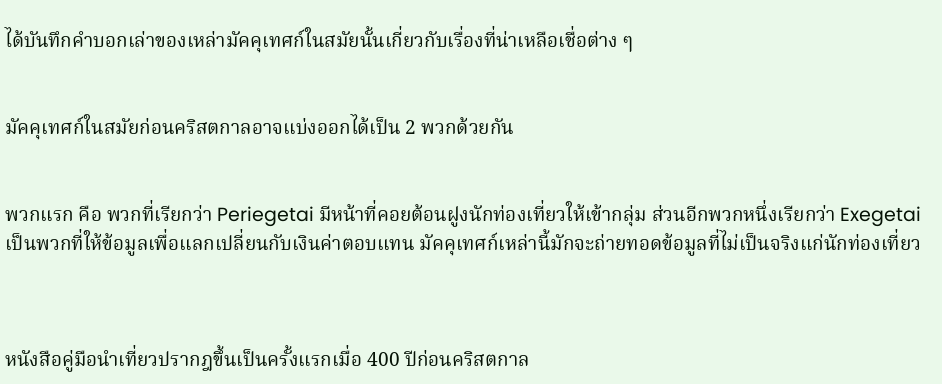ได้บันทึกคำบอกเล่าของเหล่ามัคคุเทศก์ในสมัยนั้นเกี่ยวกับเรื่องที่น่าเหลือเชื่อต่าง ๆ


มัคคุเทศก์ในสมัยก่อนคริสตกาลอาจแบ่งออกได้เป็น 2 พวกด้วยกัน


พวกแรก คือ พวกที่เรียกว่า Periegetai มีหน้าที่คอยต้อนฝูงนักท่องเที่ยวให้เข้ากลุ่ม ส่วนอีกพวกหนึ่งเรียกว่า Exegetai เป็นพวกที่ให้ข้อมูลเพื่อแลกเปลี่ยนกับเงินค่าตอบแทน มัคคุเทศก์เหล่านี้มักจะถ่ายทอดข้อมูลที่ไม่เป็นจริงแก่นักท่องเที่ยว



หนังสือคู่มือนำเที่ยวปรากฎขึ้นเป็นครั้งแรกเมื่อ 400 ปีก่อนคริสตกาล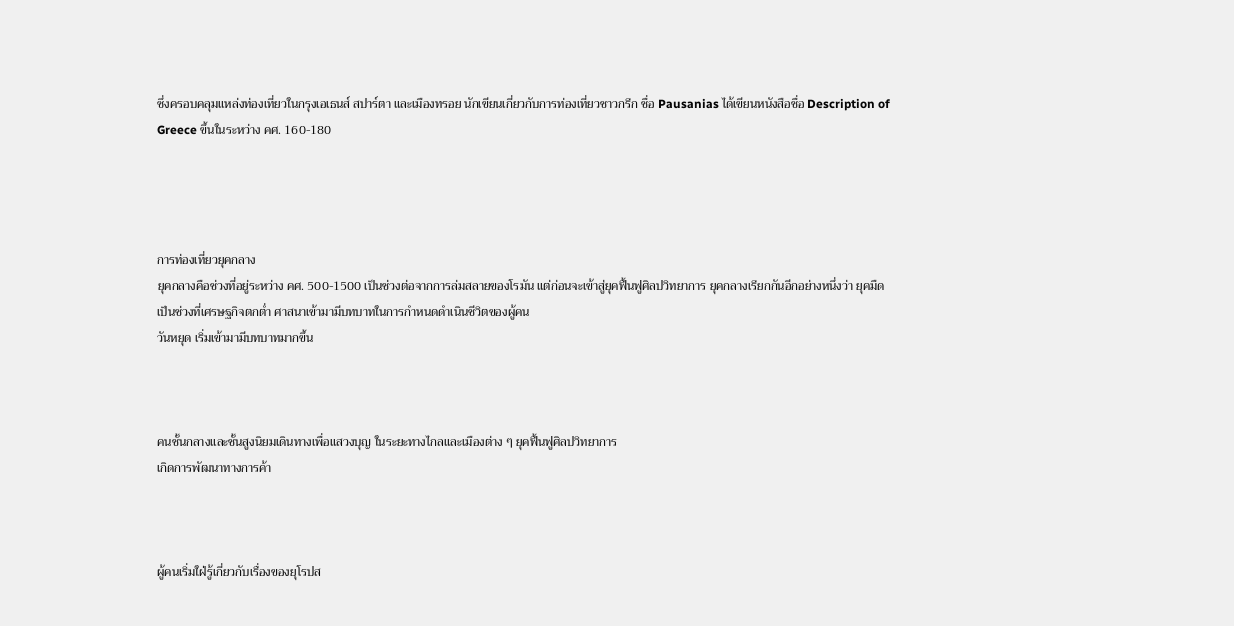ซึ่งครอบคลุมแหล่งท่องเที่ยวในกรุงเอเธนส์ สปาร์ตา และเมืองทรอย นักเขียนเกี่ยวกับการท่องเที่ยวชาวกรีก ชื่อ Pausanias ได้เขียนหนังสือชื่อ Description of Greece ขึ้นในระหว่าง คศ. 160-180




การท่องเที่ยวยุคกลาง
ยุคกลางคือช่วงที่อยู่ระหว่าง คศ. 500-1500 เป็นช่วงต่อจากการล่มสลายของโรมัน แต่ก่อนจะเข้าสู่ยุคฟื้นฟูศิลปวิทยาการ ยุคกลางเรียกกันอีกอย่างหนึ่งว่า ยุคมืด
เป็นช่วงที่เศรษฐกิจตกต่ำ ศาสนาเข้ามามีบทบาทในการกำหนดดำเนินชีวิตของผู้คน
วันหยุด เริ่มเข้ามามีบทบาทมากขึ้น



คนชั้นกลางและชั้นสูงนิยมเดินทางเพื่อแสวงบุญ ในระยะทางไกลและเมืองต่าง ๆ ยุคฟื้นฟูศิลปวิทยาการ
เกิดการพัฒนาทางการค้า



ผู้คนเริ่มใฝ่รู้เกี่ยวกับเรื่องของยุโรปส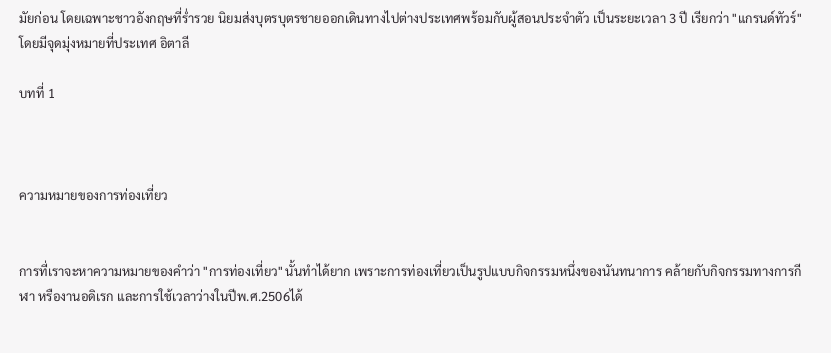มัยก่อน โดยเฉพาะชาวอังกฤษที่ร่ำรวย นิยมส่งบุตรบุตรชายออกเดินทางไปต่างประเทศพร้อมกับผู้สอนประจำตัว เป็นระยะเวลา 3 ปี เรียกว่า "แกรนด์ทัวร์" โดยมีจุดมุ่งหมายที่ประเทศ อิตาลี

บทที่ 1



ความหมายของการท่องเที่ยว


การที่เราจะหาความหมายของคำว่า "การท่องเที่ยว" นั้นทำได้ยาก เพราะการท่องเที่ยวเป็นรูปแบบกิจกรรมหนึ่งของนันทนาการ คล้ายกับกิจกรรมทางการกีฬา หรืองานอดิเรก และการใช้เวลาว่างในปีพ.ศ.2506ได้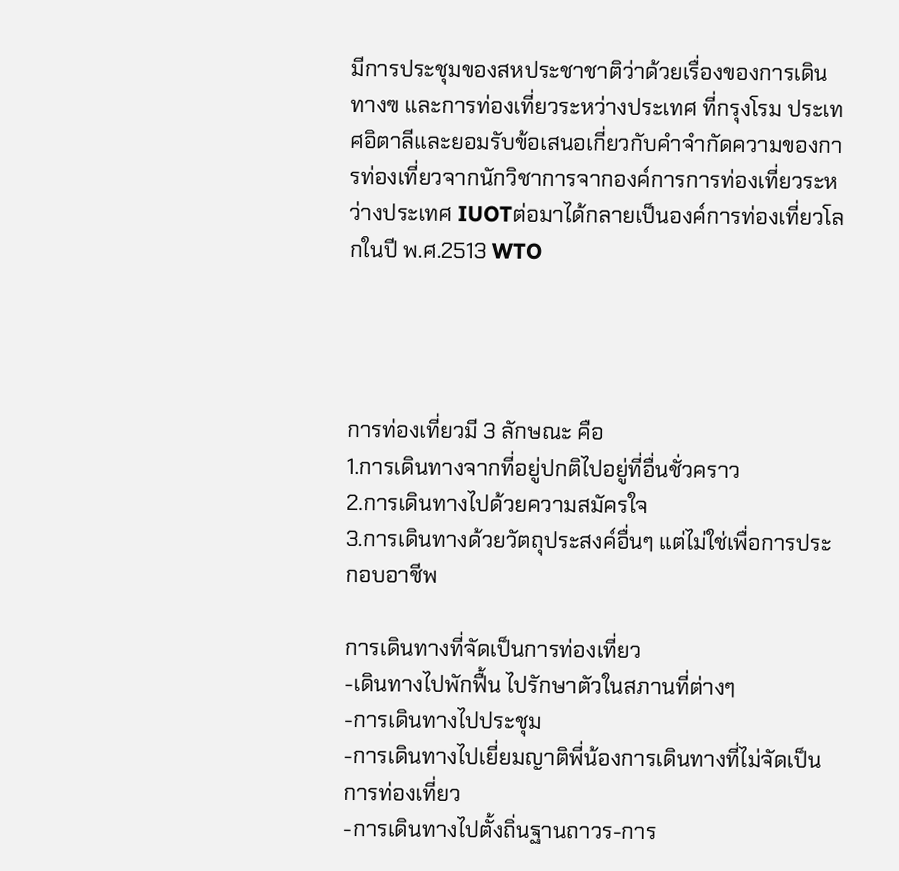มีการประชุมของสหประชาชาติว่าด้วยเรื่องของการเดินทางฃ และการท่องเที่ยวระหว่างประเทศ ที่กรุงโรม ประเทศอิตาลีและยอมรับข้อเสนอเกี่ยวกับคำจำกัดความของการท่องเที่ยวจากนักวิชาการจากองค์การการท่องเที่ยวระหว่างประเทศ IUOTต่อมาได้กลายเป็นองค์การท่องเที่ยวโลกในปี พ.ศ.2513 WTO




การท่องเที่ยวมี 3 ลักษณะ คือ
1.การเดินทางจากที่อยู่ปกติไปอยู่ที่อื่นชั่วคราว
2.การเดินทางไปด้วยความสมัครใจ
3.การเดินทางด้วยวัตถุประสงค์อื่นๆ แต่ไม่ใช่เพื่อการประกอบอาชีพ

การเดินทางที่จัดเป็นการท่องเที่ยว
-เดินทางไปพักฟื้น ไปรักษาตัวในสภานที่ต่างๆ
-การเดินทางไปประชุม
-การเดินทางไปเยี่ยมญาติพี่น้องการเดินทางที่ไม่จัดเป็นการท่องเที่ยว
-การเดินทางไปตั้งถิ่นฐานถาวร-การ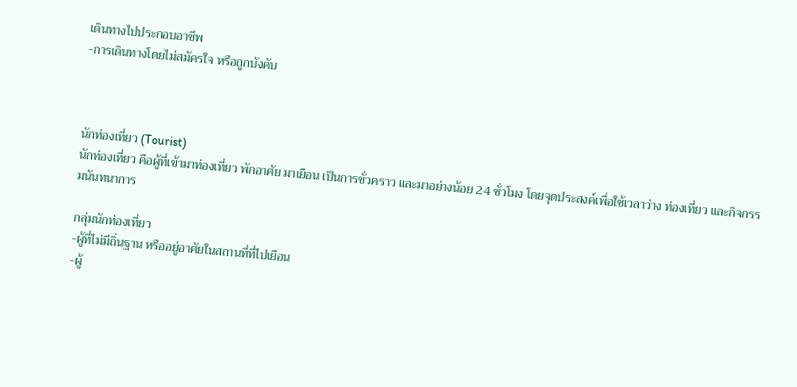เดินทางไปประกอบอาชีพ
-การเดินทางโดยไม่สมัครใจ หรือถูกบังคับ



นักท่องเที่ยว (Tourist)
นักท่องเที่ยว คือผู้ที่เข้ามาท่องเที่ยว พักอาศัย มาเยือน เป็นการชั่วคราว และมาอย่างน้อย 24 ชั่วโมง โดยจุดประสงค์เพื่อใช้เวลาว่าง ท่องเที่ยว และกิจกรรมนันทนาการ

กลุ่มนักท่องเที่ยว
-ผู้ที่ไม่มีถิ่นฐาน หรืออยู่อาศัยในสถานที่ที่ไปเยือน
-ผู้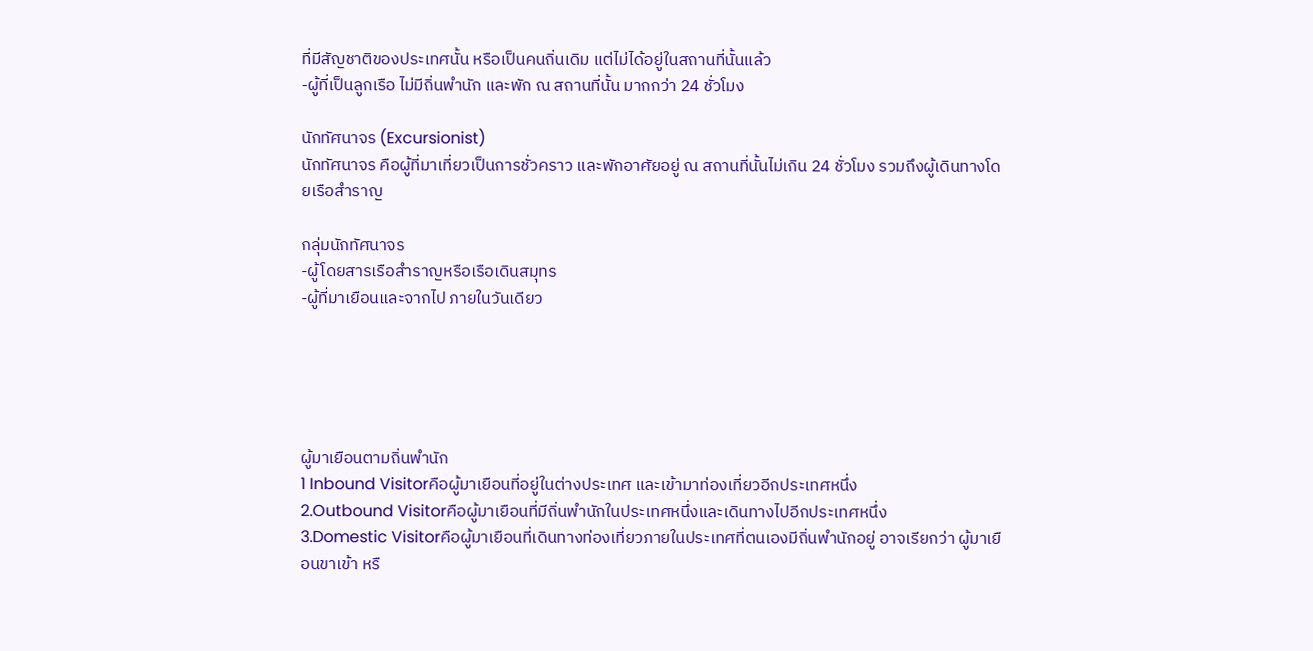ที่มีสัญชาติของประเทศนั้น หรือเป็นคนถิ่นเดิม แต่ไม่ได้อยู่ในสถานที่นั้นแล้ว
-ผู้ที่เป็นลูกเรือ ไม่มีถิ่นพำนัก และพัก ณ สถานที่นั้น มากกว่า 24 ชั่วโมง

นักทัศนาจร (Excursionist)
นักทัศนาจร คือผู้ที่มาเที่ยวเป็นการชั่วคราว และพักอาศัยอยู่ ณ สถานที่นั้นไม่เกิน 24 ชั่วโมง รวมถึงผู้เดินทางโดยเรือสำราญ

กลุ่มนักทัศนาจร
-ผู้โดยสารเรือสำราญหรือเรือเดินสมุทร
-ผู้ที่มาเยือนและจากไป ภายในวันเดียว





ผู้มาเยือนตามถิ่นพำนัก
1 Inbound Visitorคือผู้มาเยือนที่อยู่ในต่างประเทศ และเข้ามาท่องเที่ยวอีกประเทศหนึ่ง
2.Outbound Visitorคือผู้มาเยือนที่มีถิ่นพำนักในประเทศหนึ่งและเดินทางไปอีกประเทศหนึ่ง
3.Domestic Visitorคือผู้มาเยือนที่เดินทางท่องเที่ยวภายในประเทศที่ตนเองมีถิ่นพำนักอยู่ อาจเรียกว่า ผู้มาเยือนขาเข้า หรื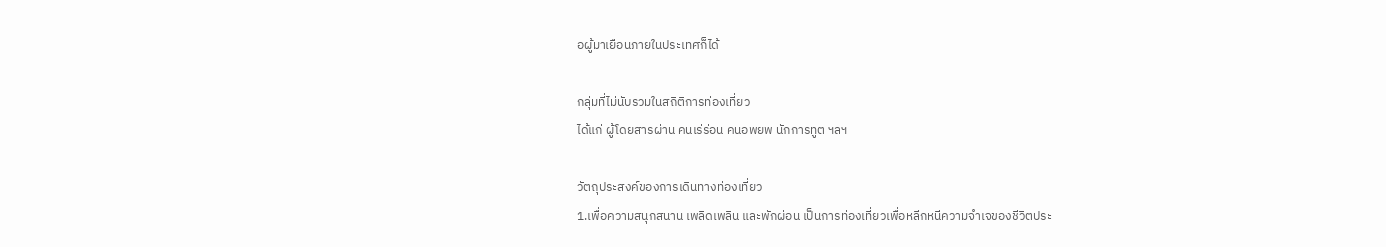อผู้มาเยือนภายในประเทศก็ได้

กลุ่มที่ไม่นับรวมในสถิติการท่องเที่ยว
ได้แก่ ผู้โดยสารผ่าน คนเร่ร่อน คนอพยพ นักการทูต ฯลฯ

วัตถุประสงค์ของการเดินทางท่องเที่ยว
1.เพื่อความสนุกสนาน เพลิดเพลิน และพักผ่อน เป็นการท่องเที่ยวเพื่อหลีกหนีความจำเจของชีวิตประ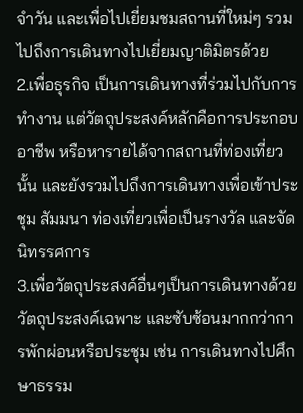จำวัน และเพื่อไปเยี่ยมชมสถานที่ใหม่ๆ รวมไปถึงการเดินทางไปเยี่ยมญาติมิตรด้วย
2.เพื่อธุรกิจ เป็นการเดินทางที่ร่วมไปกับการทำงาน แต่วัตถุประสงค์หลักคือการประกอบอาชีพ หรือหารายได้จากสถานที่ท่องเที่ยวนั้น และยังรวมไปถึงการเดินทางเพื่อเข้าประชุม สัมมนา ท่องเที่ยวเพื่อเป็นรางวัล และจัดนิทรรศการ
3.เพื่อวัตถุประสงค์อื่นๆเป็นการเดินทางด้วยวัตถุประสงค์เฉพาะ และซับซ้อนมากกว่าการพักผ่อนหรือประชุม เช่น การเดินทางไปศึกษาธรรม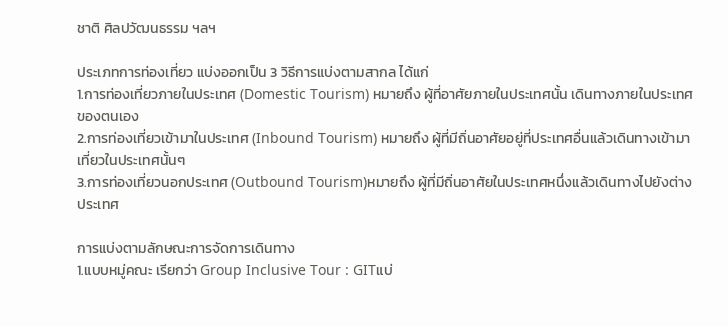ชาติ ศิลปวัฒนธรรม ฯลฯ

ประเภทการท่องเที่ยว แบ่งออกเป็น 3 วิธีการแบ่งตามสากล ได้แก่
1.การท่องเที่ยวภายในประเทศ (Domestic Tourism) หมายถึง ผู้ที่อาศัยภายในประเทศนั้น เดินทางภายในประเทศของตนเอง
2.การท่องเที่ยวเข้ามาในประเทศ (Inbound Tourism) หมายถึง ผู้ที่มีถิ่นอาศัยอยู่ที่ประเทศอื่นแล้วเดินทางเข้ามาเที่ยวในประเทศนั้นๆ
3.การท่องเที่ยวนอกประเทศ (Outbound Tourism)หมายถึง ผู้ที่มีถิ่นอาศัยในประเทศหนึ่งแล้วเดินทางไปยังต่างประเทศ

การแบ่งตามลักษณะการจัดการเดินทาง
1.แบบหมู่คณะ เรียกว่า Group Inclusive Tour : GITแบ่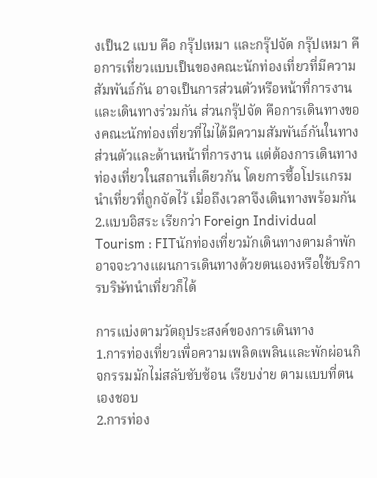งเป็น2 แบบ คือ กรุ๊ปเหมา และกรุ๊ปจัด กรุ๊ปเหมา คือการเที่ยวแบบเป็นของคณะนักท่องเที่ยวที่มีความสัมพันธ์กัน อาจเป็นการส่วนตัวหรือหน้าที่การงาน และเดินทางร่วมกัน ส่วนกรุ๊ปจัด คือการเดินทางของคณะนักท่องเที่ยวที่ไม่ได้มีความสัมพันธ์กันในทางส่วนตัวและด้านหน้าที่การงาน แต่ต้องการเดินทางท่องเที่ยวในสถานที่เดียวกัน โดยการซื้อโปรแกรมนำเที่ยวที่ถูกจัดไว้ เมื่อถึงเวลาจึงเดินทางพร้อมกัน
2.แบบอิสระ เรียกว่า Foreign Individual Tourism : FITนักท่องเที่ยวมักเดินทางตามลำพัก อาจจะวางแผนการเดินทางด้วยตนเองหรือใช้บริการบริษัทนำเที่ยวก็ได้

การแบ่งตามวัตถุประสงค์ของการเดินทาง
1.การท่องเที่ยวเพื่อความเพลิดเพลินและพักผ่อนกิจกรรมมักไม่สลับซับซ้อน เรียบง่าย ตามแบบที่ตนเองชอบ
2.การท่อง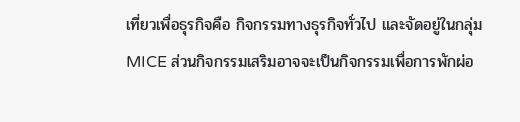เที่ยวเพื่อธุรกิจคือ กิจกรรมทางธุรกิจทั่วไป และจัดอยู่ในกลุ่ม MICE ส่วนกิจกรรมเสริมอาจจะเป็นกิจกรรมเพื่อการพักผ่อ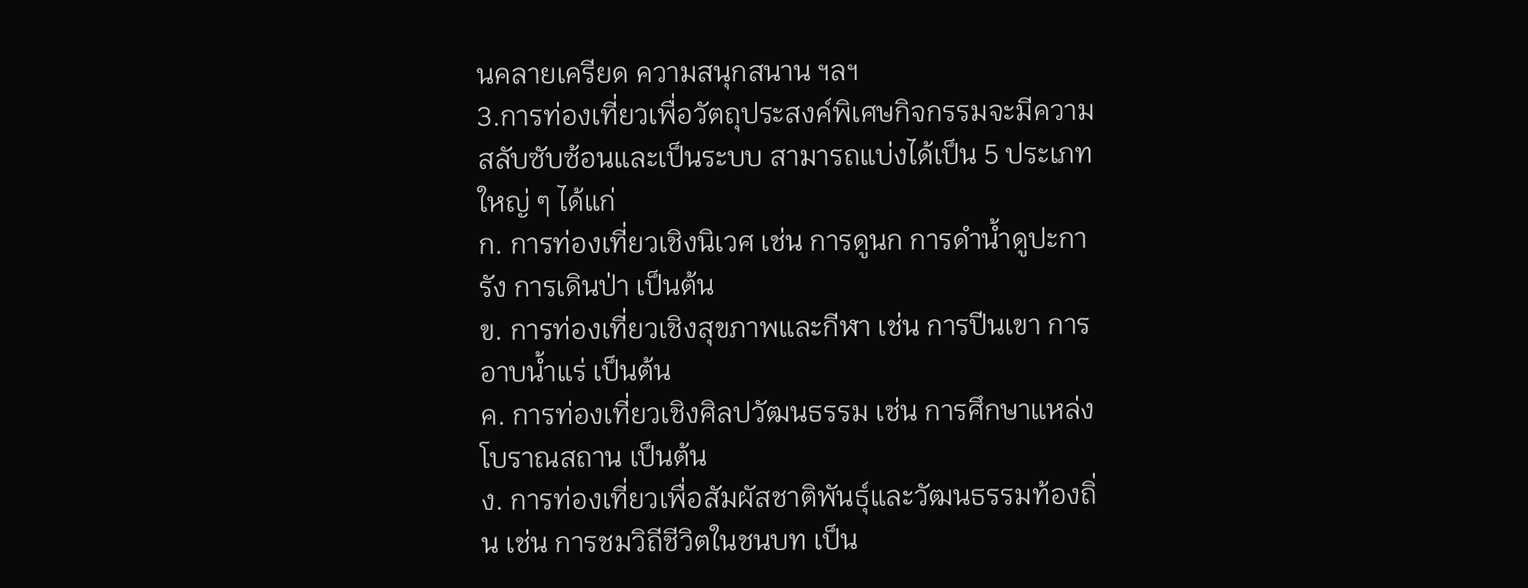นคลายเครียด ความสนุกสนาน ฯลฯ
3.การท่องเที่ยวเพื่อวัตถุประสงค์พิเศษกิจกรรมจะมีความสลับซับซ้อนและเป็นระบบ สามารถแบ่งได้เป็น 5 ประเภทใหญ่ ๆ ได้แก่
ก. การท่องเที่ยวเชิงนิเวศ เช่น การดูนก การดำน้ำดูปะการัง การเดินป่า เป็นต้น
ข. การท่องเที่ยวเชิงสุขภาพและกีฬา เช่น การปีนเขา การอาบน้ำแร่ เป็นต้น
ค. การท่องเที่ยวเชิงศิลปวัฒนธรรม เช่น การศึกษาแหล่งโบราณสถาน เป็นต้น
ง. การท่องเที่ยวเพื่อสัมผัสชาติพันธุ์และวัฒนธรรมท้องถิ่น เช่น การชมวิถีชีวิตในชนบท เป็น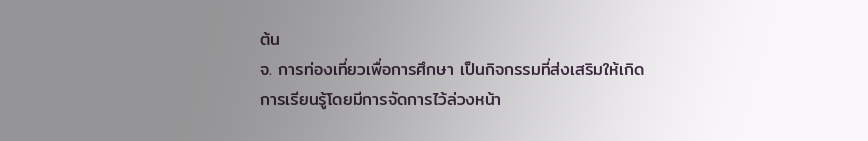ต้น
จ. การท่องเที่ยวเพื่อการศึกษา เป็นกิจกรรมที่ส่งเสริมให้เกิดการเรียนรู้โดยมีการจัดการไว้ล่วงหน้า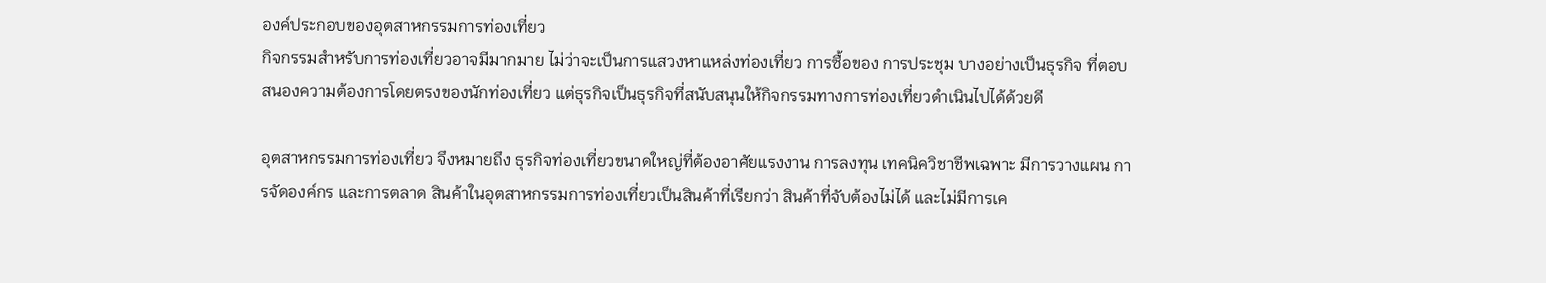องค์ประกอบของอุตสาหกรรมการท่องเที่ยว
กิจกรรมสำหรับการท่องเที่ยวอาจมีมากมาย ไม่ว่าจะเป็นการแสวงหาแหล่งท่องเที่ยว การซื้อของ การประชุม บางอย่างเป็นธุรกิจ ที่ตอบสนองความต้องการโดยตรงของนักท่องเที่ยว แต่ธุรกิจเป็นธุรกิจที่สนับสนุนให้กิจกรรมทางการท่องเที่ยวดำเนินไปได้ด้วยดี

อุตสาหกรรมการท่องเที่ยว จึงหมายถึง ธุรกิจท่องเที่ยวขนาดใหญ่ที่ต้องอาศัยแรงงาน การลงทุน เทคนิควิชาชีพเฉพาะ มีการวางแผน การจัดองค์กร และการตลาด สินค้าในอุตสาหกรรมการท่องเที่ยวเป็นสินค้าที่เรียกว่า สินค้าที่จับต้องไม่ได้ และไม่มีการเค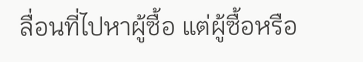ลื่อนที่ไปหาผู้ซื้อ แต่ผู้ซื้อหรือ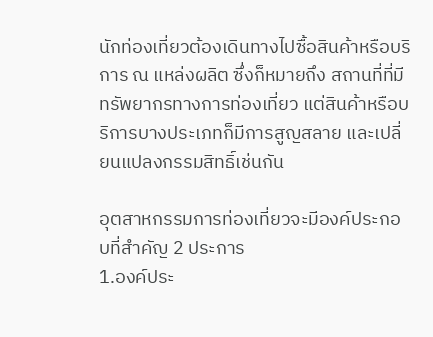นักท่องเที่ยวต้องเดินทางไปซื้อสินค้าหรือบริการ ณ แหล่งผลิต ซึ่งก็หมายถึง สถานที่ที่มีทรัพยากรทางการท่องเที่ยว แต่สินค้าหรือบริการบางประเภทก็มีการสูญสลาย และเปลี่ยนแปลงกรรมสิทธิ์เช่นกัน

อุตสาหกรรมการท่องเที่ยวจะมีองค์ประกอบที่สำคัญ 2 ประการ
1.องค์ประ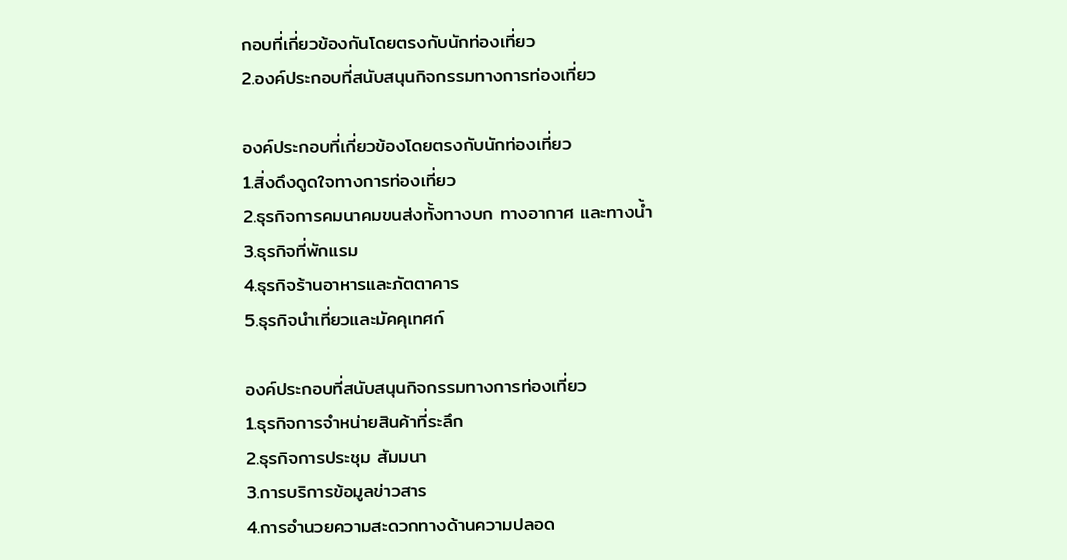กอบที่เกี่ยวข้องกันโดยตรงกับนักท่องเที่ยว
2.องค์ประกอบที่สนับสนุนกิจกรรมทางการท่องเที่ยว

องค์ประกอบที่เกี่ยวข้องโดยตรงกับนักท่องเที่ยว
1.สิ่งดึงดูดใจทางการท่องเที่ยว
2.ธุรกิจการคมนาคมขนส่งทั้งทางบก ทางอากาศ และทางน้ำ
3.ธุรกิจที่พักแรม
4.ธุรกิจร้านอาหารและภัตตาคาร
5.ธุรกิจนำเที่ยวและมัคคุเทศก์

องค์ประกอบที่สนับสนุนกิจกรรมทางการท่องเที่ยว
1.ธุรกิจการจำหน่ายสินค้าที่ระลึก
2.ธุรกิจการประชุม สัมมนา
3.การบริการข้อมูลข่าวสาร
4.การอำนวยความสะดวกทางด้านความปลอด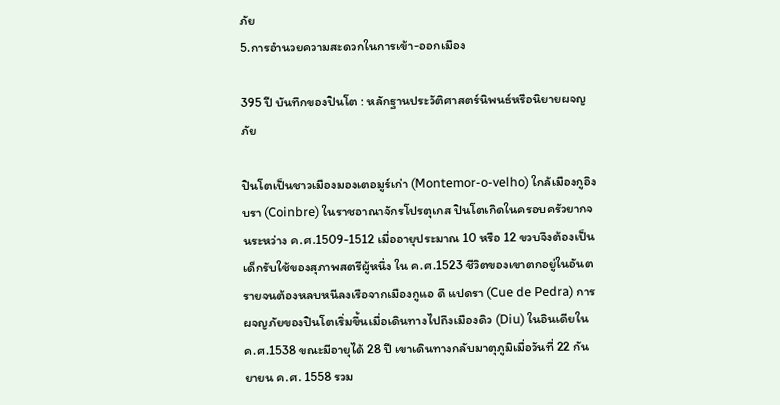ภัย
5.การอำนวยความสะดวกในการเข้า-ออกเมือง

395 ปี บันทึกของปินโต : หลักฐานประวัติศาสตร์นิพนธ์หรือนิยายผจญภัย

ปินโตเป็นชาวเมืองมองเตอมูร์เก่า (Montemor-o-velho) ใกล้เมืองกูอิงบรา (Coinbre) ในราชอาณาจักรโปรตุเกส ปินโตเกิดในครอบครัวยากจนระหว่าง ค.ศ.1509-1512 เมื่ออายุประมาณ 10 หรือ 12 ขวบจึงต้องเป็นเด็กรับใช้ของสุภาพสตรีผู้หนึ่ง ใน ค.ศ.1523 ชีวิตของเขาตกอยู่ในอันตรายจนต้องหลบหนีลงเรือจากเมืองกูแอ ดึ แปดรา (Cue de Pedra) การผจญภัยของปินโตเริ่มขึ้นเมื่อเดินทางไปถึงเมืองดิว (Diu) ในอินเดียใน ค.ศ.1538 ขณะมีอายุได้ 28 ปี เขาเดินทางกลับมาตุภูมิเมื่อวันที่ 22 กันยายน ค.ศ. 1558 รวม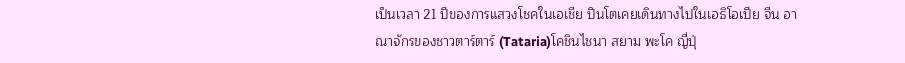เป็นเวลา 21 ปีของการแสวงโชคในเอเชีย ปินโตเคยเดินทางไปในเอธิโอเปีย จีน อาณาจักรของชาวตาร์ตาร์ (Tataria)โคชินไชนา สยาม พะโค ญี่ปุ่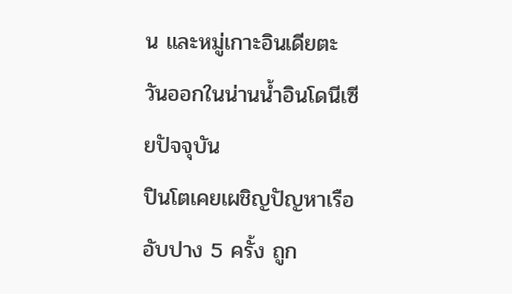น และหมู่เกาะอินเดียตะวันออกในน่านน้ำอินโดนีเซียปัจจุบัน
ปินโตเคยเผชิญปัญหาเรืออับปาง 5 ครั้ง ถูก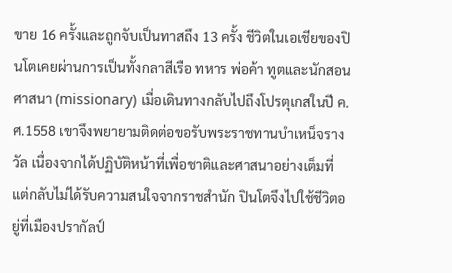ขาย 16 ครั้งและถูกจับเป็นทาสถึง 13 ครั้ง ชีวิตในเอเชียของปินโตเคยผ่านการเป็นทั้งกลาสีเรือ ทหาร พ่อค้า ทูตและนักสอนศาสนา (missionary) เมื่อเดินทางกลับไปถึงโปรตุเกสในปี ค.ศ.1558 เขาจึงพยายามติดต่อขอรับพระราชทานบำเหน็จรางวัล เนื่องจากได้ปฏิบัติหน้าที่เพื่อชาติและศาสนาอย่างเต็มที่ แต่กลับไม่ได้รับความสนใจจากราชสำนัก ปินโตจึงไปใช้ชีวิตอยู่ที่เมืองปรากัลป์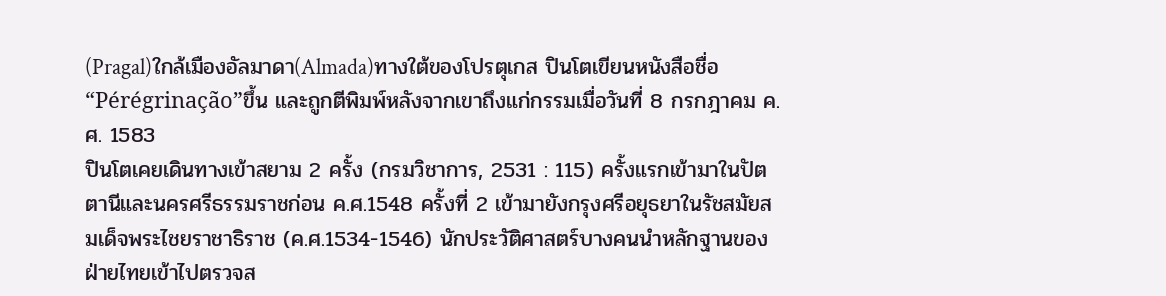(Pragal)ใกล้เมืองอัลมาดา(Almada)ทางใต้ของโปรตุเกส ปินโตเขียนหนังสือชื่อ “Pérégrinação”ขึ้น และถูกตีพิมพ์หลังจากเขาถึงแก่กรรมเมื่อวันที่ 8 กรกฎาคม ค.ศ. 1583
ปินโตเคยเดินทางเข้าสยาม 2 ครั้ง (กรมวิชาการ, 2531 : 115) ครั้งแรกเข้ามาในปัตตานีและนครศรีธรรมราชก่อน ค.ศ.1548 ครั้งที่ 2 เข้ามายังกรุงศรีอยุธยาในรัชสมัยสมเด็จพระไชยราชาธิราช (ค.ศ.1534-1546) นักประวัติศาสตร์บางคนนำหลักฐานของฝ่ายไทยเข้าไปตรวจส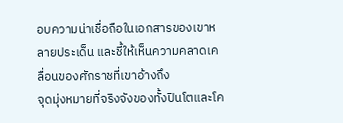อบความน่าเชื่อถือในเอกสารของเขาหลายประเด็น และชี้ให้เห็นความคลาดเคลื่อนของศักราชที่เขาอ้างถึง
จุดมุ่งหมายที่จริงจังของทั้งปินโตและโค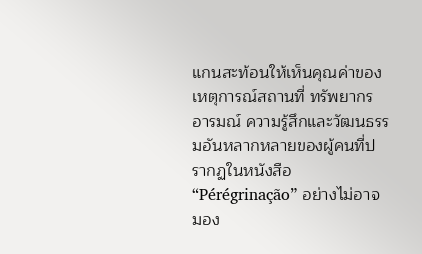แกนสะท้อนให้เห็นคุณค่าของเหตุการณ์สถานที่ ทรัพยากร อารมณ์ ความรู้สึกและวัฒนธรรมอันหลากหลายของผู้คนที่ปรากฏในหนังสือ “Pérégrinação” อย่างไม่อาจมอง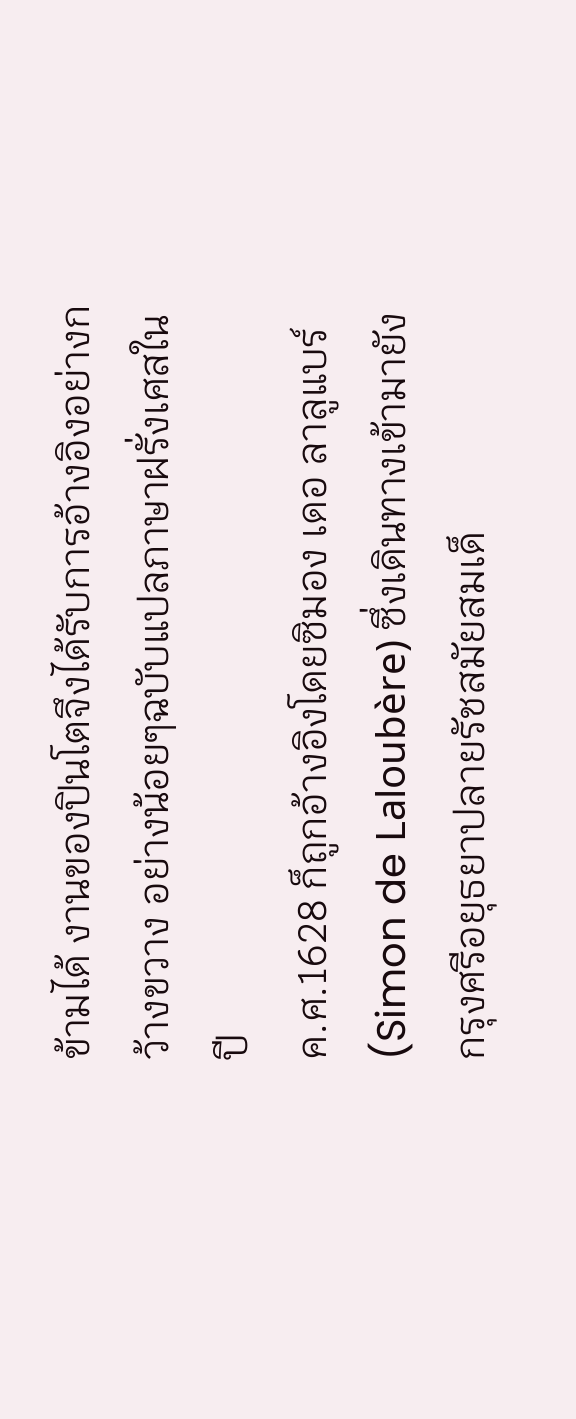ข้ามได้ งานของปินโตจึงได้รับการอ้างอิงอย่างกว้างขวาง อย่างน้อยๆฉบับแปลภาษาฝรั่งเศสในปี
ค.ศ.1628 ก็ถูกอ้างอิงโดยซิมอง เดอ ลาลูแบร์ (Simon de Laloubère) ซึ่งเดินทางเข้ามายังกรุงศรีอยุธยาปลายรัชสมัยสมเด็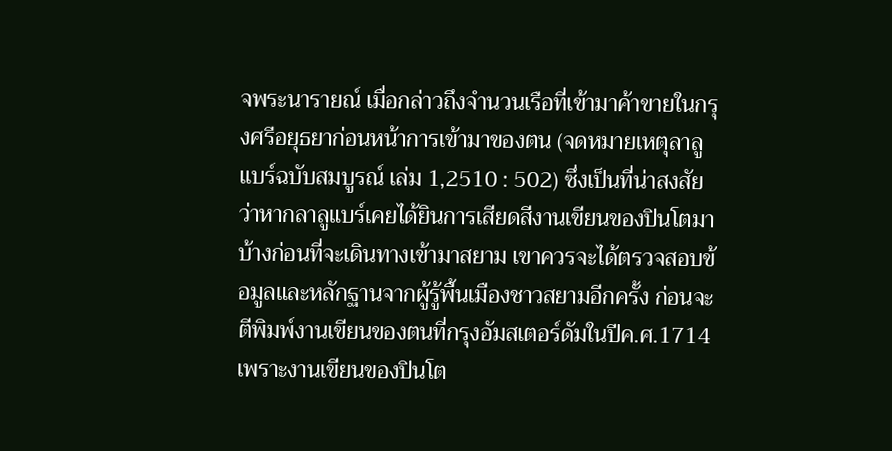จพระนารายณ์ เมื่อกล่าวถึงจำนวนเรือที่เข้ามาค้าขายในกรุงศรีอยุธยาก่อนหน้าการเข้ามาของตน (จดหมายเหตุลาลูแบร์ฉบับสมบูรณ์ เล่ม 1,2510 : 502) ซึ่งเป็นที่น่าสงสัยว่าหากลาลูแบร์เคยได้ยินการเสียดสีงานเขียนของปินโตมาบ้างก่อนที่จะเดินทางเข้ามาสยาม เขาควรจะได้ตรวจสอบข้อมูลและหลักฐานจากผู้รู้พื้นเมืองชาวสยามอีกครั้ง ก่อนจะตีพิมพ์งานเขียนของตนที่กรุงอัมสเตอร์ดัมในปีค.ศ.1714 เพราะงานเขียนของปินโต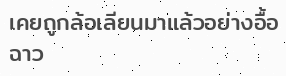เคยถูกล้อเลียนมาแล้วอย่างอื้อฉาว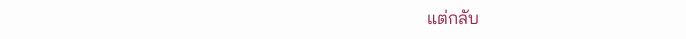แต่กลับ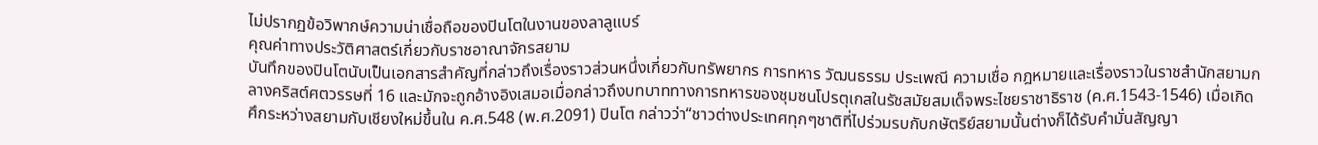ไม่ปรากฏข้อวิพากษ์ความน่าเชื่อถือของปินโตในงานของลาลูแบร์
คุณค่าทางประวัติศาสตร์เกี่ยวกับราชอาณาจักรสยาม
บันทึกของปินโตนับเป็นเอกสารสำคัญที่กล่าวถึงเรื่องราวส่วนหนึ่งเกี่ยวกับทรัพยากร การทหาร วัฒนธรรม ประเพณี ความเชื่อ กฎหมายและเรื่องราวในราชสำนักสยามกลางคริสต์ศตวรรษที่ 16 และมักจะถูกอ้างอิงเสมอเมื่อกล่าวถึงบทบาททางการทหารของชุมชนโปรตุเกสในรัชสมัยสมเด็จพระไชยราชาธิราช (ค.ศ.1543-1546) เมื่อเกิดศึกระหว่างสยามกับเชียงใหม่ขึ้นใน ค.ศ.548 (พ.ศ.2091) ปินโต กล่าวว่า“ชาวต่างประเทศทุกๆชาติที่ไปร่วมรบกับกษัตริย์สยามนั้นต่างก็ได้รับคำมั่นสัญญา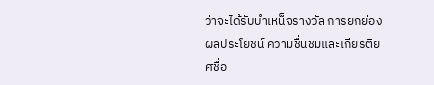ว่าจะได้รับบำเหน็จรางวัล การยกย่อง ผลประโยชน์ ความชื่นชมและเกียรติยศชื่อ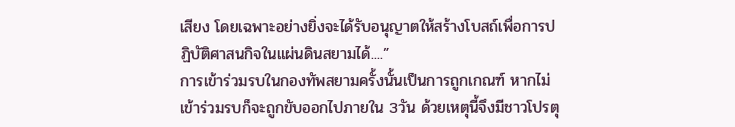เสียง โดยเฉพาะอย่างยิ่งจะได้รับอนุญาตให้สร้างโบสถ์เพื่อการปฏิบัติศาสนกิจในแผ่นดินสยามได้....”
การเข้าร่วมรบในกองทัพสยามครั้งนั้นเป็นการถูกเกณฑ์ หากไม่เข้าร่วมรบก็จะถูกขับออกไปภายใน 3วัน ด้วยเหตุนี้จึงมีชาวโปรตุ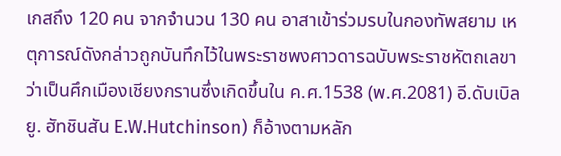เกสถึง 120 คน จากจำนวน 130 คน อาสาเข้าร่วมรบในกองทัพสยาม เหตุการณ์ดังกล่าวถูกบันทึกไว้ในพระราชพงศาวดารฉบับพระราชหัตถเลขาว่าเป็นศึกเมืองเชียงกรานซึ่งเกิดขึ้นใน ค.ศ.1538 (พ.ศ.2081) อี.ดับเบิลยู. ฮัทชินสัน E.W.Hutchinson) ก็อ้างตามหลัก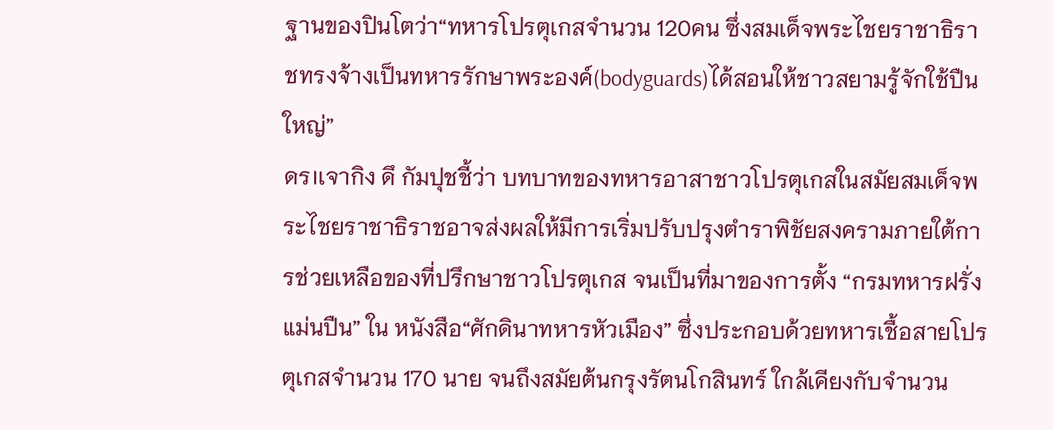ฐานของปินโตว่า“ทหารโปรตุเกสจำนวน 120คน ซึ่งสมเด็จพระไชยราชาธิราชทรงจ้างเป็นทหารรักษาพระองค์(bodyguards)ได้สอนให้ชาวสยามรู้จักใช้ปืนใหญ่”
ดร।เจากิง ดึ กัมปุชชี้ว่า บทบาทของทหารอาสาชาวโปรตุเกสในสมัยสมเด็จพระไชยราชาธิราชอาจส่งผลให้มีการเริ่มปรับปรุงตำราพิชัยสงครามภายใต้การช่วยเหลือของที่ปรึกษาชาวโปรตุเกส จนเป็นที่มาของการตั้ง “กรมทหารฝรั่งแม่นปืน” ใน หนังสือ“ศักดินาทหารหัวเมือง” ซึ่งประกอบด้วยทหารเชื้อสายโปรตุเกสจำนวน 170 นาย จนถึงสมัยต้นกรุงรัตนโกสินทร์ ใกล้เคียงกับจำนวน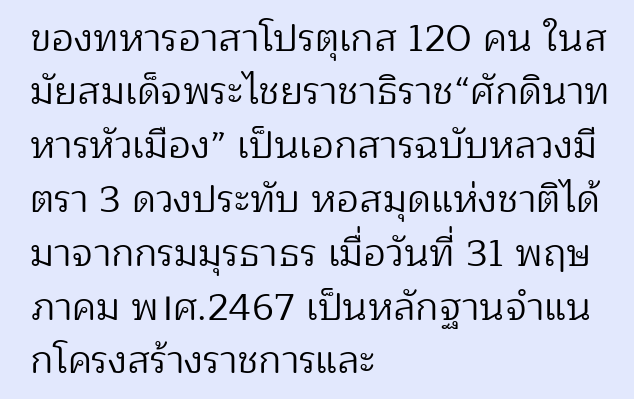ของทหารอาสาโปรตุเกส 120 คน ในสมัยสมเด็จพระไชยราชาธิราช“ศักดินาทหารหัวเมือง” เป็นเอกสารฉบับหลวงมีตรา 3 ดวงประทับ หอสมุดแห่งชาติได้มาจากกรมมุรธาธร เมื่อวันที่ 31 พฤษภาคม พ।ศ.2467 เป็นหลักฐานจำแนกโครงสร้างราชการและ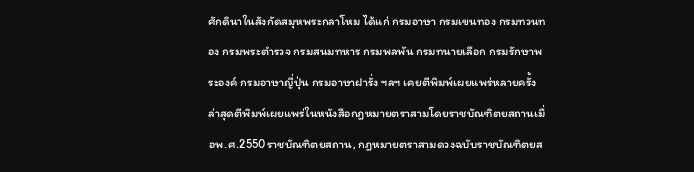ศักดินาในสังกัดสมุหพระกลาโหม ได้แก่ กรมอาษา กรมเขนทอง กรมทวนทอง กรมพระตำรวจ กรมสนมทหาร กรมพลพัน กรมทนายเลือก กรมรักษาพระองค์ กรมอาษาญี่ปุ่น กรมอาษาฝารั่ง ฯลฯ เคยตีพิมพ์เผยแพร่หลายครั้ง ล่าสุดตีพิมพ์เผยแพร่ในหนังสือกฎหมายตราสามโดยราชบัณฑิตยสถานเมื่อพ.ศ.2550ราชบัณฑิตยสถาน, กฎหมายตราสามดวงฉบับราชบัณฑิตยส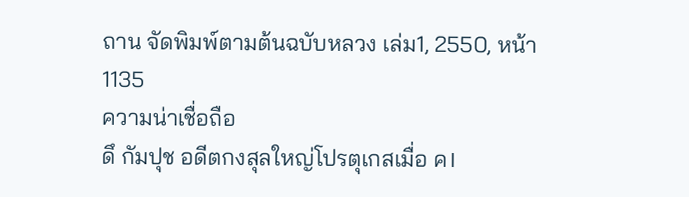ถาน จัดพิมพ์ตามต้นฉบับหลวง เล่ม1, 2550, หน้า 1135
ความน่าเชื่อถือ
ดึ กัมปุช อดีตกงสุลใหญ่โปรตุเกสเมื่อ ค।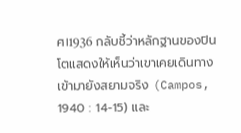ศ।1936 กลับชี้ว่าหลักฐานของปินโตแสดงให้เห็นว่าเขาเคยเดินทางเข้ามายังสยามจริง (Campos, 1940 : 14-15) และ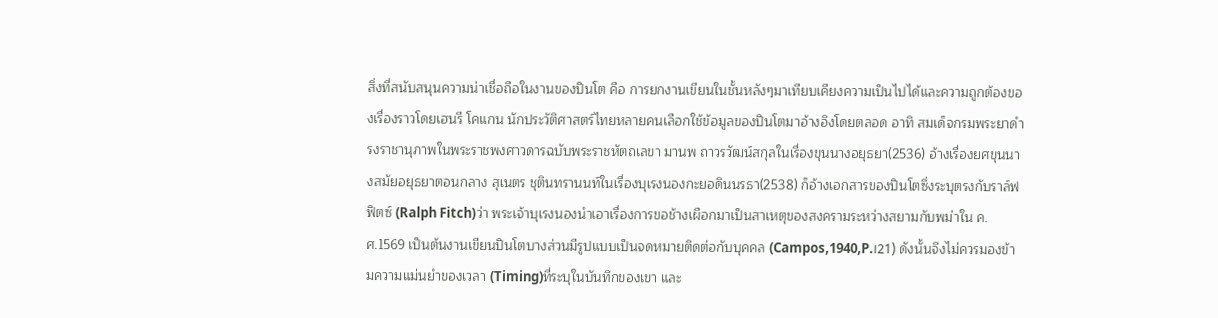สิ่งที่สนับสนุนความน่าเชื่อถือในงานของปินโต คือ การยกงานเขียนในชั้นหลังๆมาเทียบเคียงความเป็นไปได้และความถูกต้องของเรื่องราวโดยเฮนรี โคแกน นักประวัติศาสตร์ไทยหลายคนเลือกใช้ข้อมูลของปินโตมาอ้างอิงโดยตลอด อาทิ สมเด็จกรมพระยาดำรงราชานุภาพในพระราชพงศาวดารฉบับพระราชหัตถเลขา มานพ ถาวรวัฒน์สกุลในเรื่องขุนนางอยุธยา(2536) อ้างเรื่องยศขุนนางสมัยอยุธยาตอนกลาง สุเนตร ชุตินทรานนท์ในเรื่องบุเรงนองกะยอดินนรธา(2538) ก็อ้างเอกสารของปินโตซึ่งระบุตรงกับราล์ฟ ฟิตซ์ (Ralph Fitch)ว่า พระเจ้าบุเรงนองนำเอาเรื่องการขอช้างเผือกมาเป็นสาเหตุของสงครามระหว่างสยามกับพม่าใน ค.ศ.1569 เป็นต้นงานเขียนปินโตบางส่วนมีรูปแบบเป็นจดหมายติดต่อกับบุคคล (Campos,1940,P.।21) ดังนั้นจึงไม่ควรมองข้ามความแม่นยำของเวลา (Timing)ที่ระบุในบันทึกของเขา และ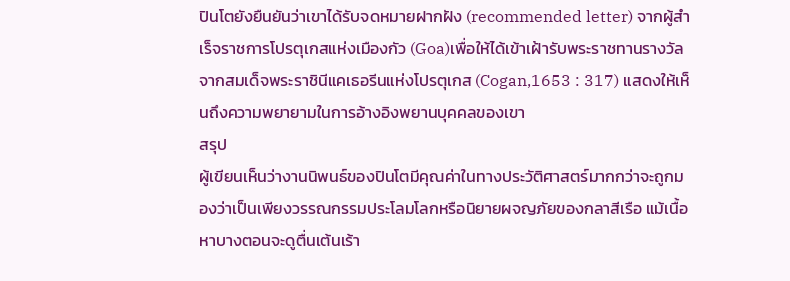ปินโตยังยืนยันว่าเขาได้รับจดหมายฝากฝัง (recommended letter) จากผู้สำเร็จราชการโปรตุเกสแห่งเมืองกัว (Goa)เพื่อให้ได้เข้าเฝ้ารับพระราชทานรางวัลจากสมเด็จพระราชินีแคเธอรีนแห่งโปรตุเกส (Cogan,1653 : 317) แสดงให้เห็นถึงความพยายามในการอ้างอิงพยานบุคคลของเขา
สรุป
ผู้เขียนเห็นว่างานนิพนธ์ของปินโตมีคุณค่าในทางประวัติศาสตร์มากกว่าจะถูกมองว่าเป็นเพียงวรรณกรรมประโลมโลกหรือนิยายผจญภัยของกลาสีเรือ แม้เนื้อหาบางตอนจะดูตื่นเต้นเร้า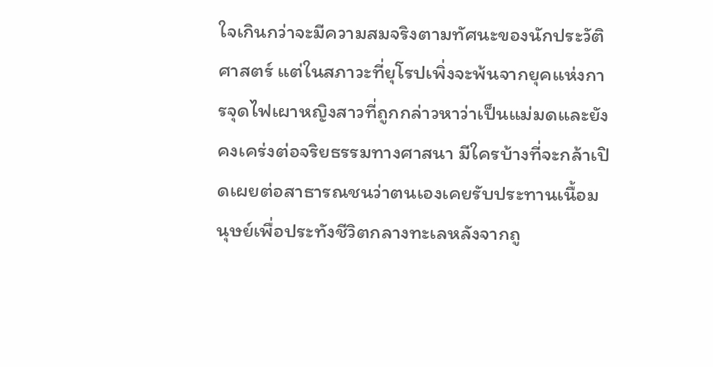ใจเกินกว่าจะมีความสมจริงตามทัศนะของนักประวัติศาสตร์ แต่ในสภาวะที่ยุโรปเพิ่งจะพ้นจากยุคแห่งการจุดไฟเผาหญิงสาวที่ถูกกล่าวหาว่าเป็นแม่มดและยังคงเคร่งต่อจริยธรรมทางศาสนา มีใครบ้างที่จะกล้าเปิดเผยต่อสาธารณชนว่าตนเองเคยรับประทานเนื้อมนุษย์เพื่อประทังชีวิตกลางทะเลหลังจากถู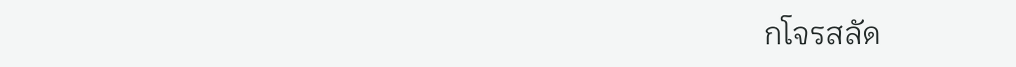กโจรสลัด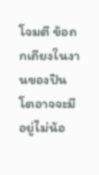โจมตี ข้อถกเถียงในงานของปินโตอาจจะมีอยู่ไม่น้อ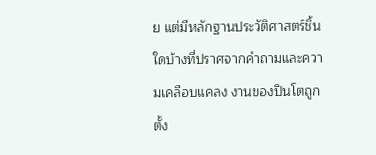ย แต่มีหลักฐานประวัติศาสตร์ชิ้นใดบ้างที่ปราศจากคำถามและความเคลือบแคลง งานของปินโตถูกตั้ง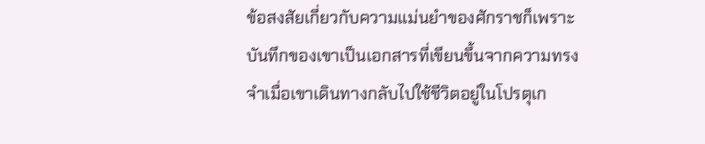ข้อสงสัยเกี่ยวกับความแม่นยำของศักราชก็เพราะบันทึกของเขาเป็นเอกสารที่เขียนขึ้นจากความทรงจำเมื่อเขาเดินทางกลับไปใช้ชีวิตอยู่ในโปรตุเก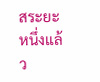สระยะหนึ่งแล้ว